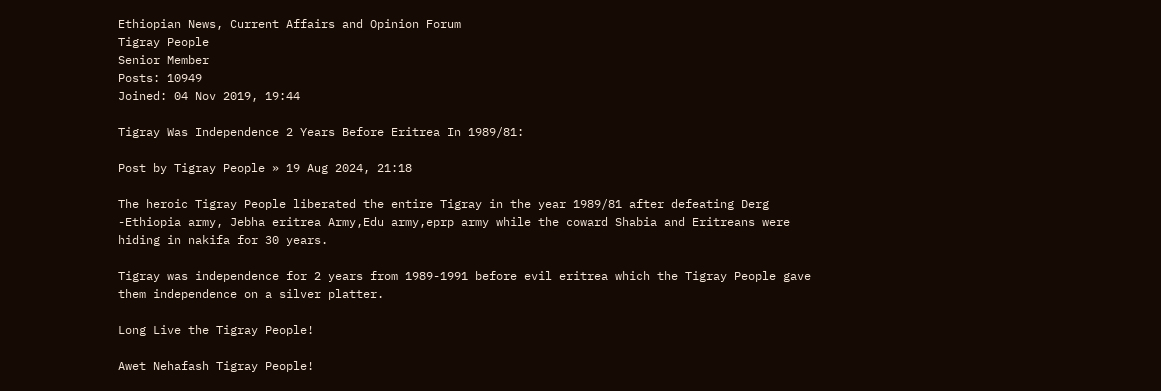Ethiopian News, Current Affairs and Opinion Forum
Tigray People
Senior Member
Posts: 10949
Joined: 04 Nov 2019, 19:44

Tigray Was Independence 2 Years Before Eritrea In 1989/81:

Post by Tigray People » 19 Aug 2024, 21:18

The heroic Tigray People liberated the entire Tigray in the year 1989/81 after defeating Derg -Ethiopia army, Jebha eritrea Army,Edu army,eprp army while the coward Shabia and Eritreans were hiding in nakifa for 30 years.

Tigray was independence for 2 years from 1989-1991 before evil eritrea which the Tigray People gave them independence on a silver platter.

Long Live the Tigray People!

Awet Nehafash Tigray People!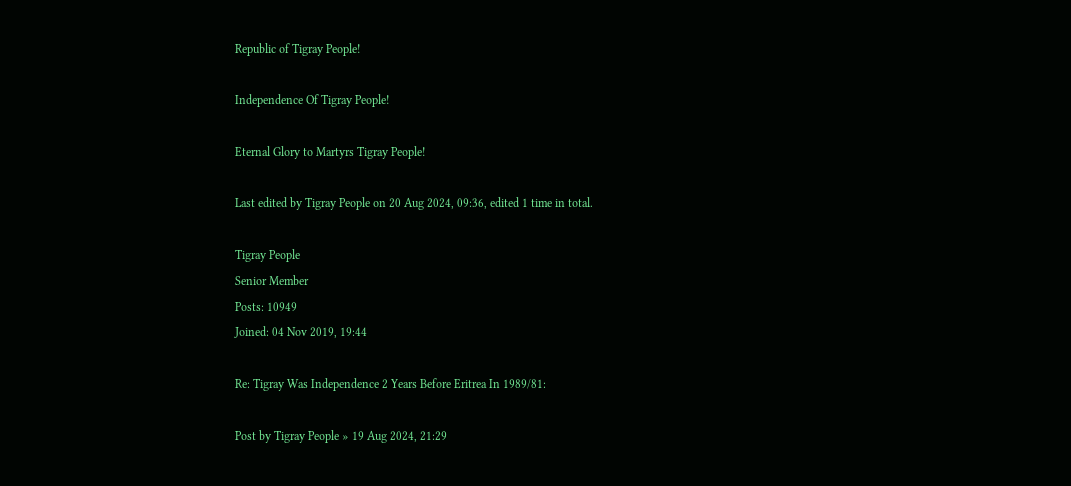Republic of Tigray People!

Independence Of Tigray People!

Eternal Glory to Martyrs Tigray People!

Last edited by Tigray People on 20 Aug 2024, 09:36, edited 1 time in total.

Tigray People
Senior Member
Posts: 10949
Joined: 04 Nov 2019, 19:44

Re: Tigray Was Independence 2 Years Before Eritrea In 1989/81:

Post by Tigray People » 19 Aug 2024, 21:29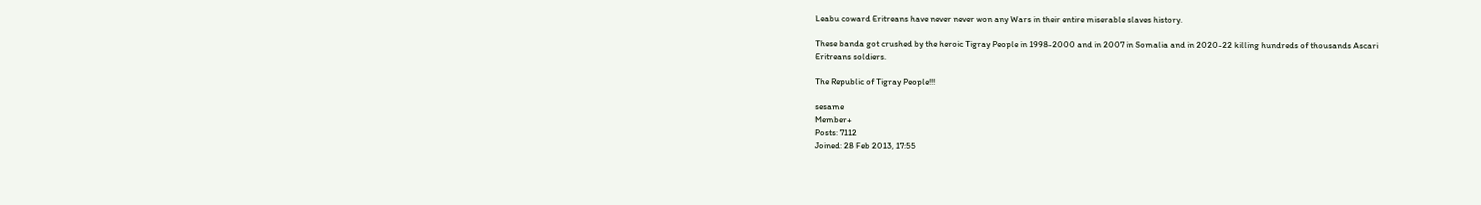Leabu coward Eritreans have never never won any Wars in their entire miserable slaves history.

These banda got crushed by the heroic Tigray People in 1998-2000 and in 2007 in Somalia and in 2020-22 killing hundreds of thousands Ascari Eritreans soldiers.

The Republic of Tigray People!!!

sesame
Member+
Posts: 7112
Joined: 28 Feb 2013, 17:55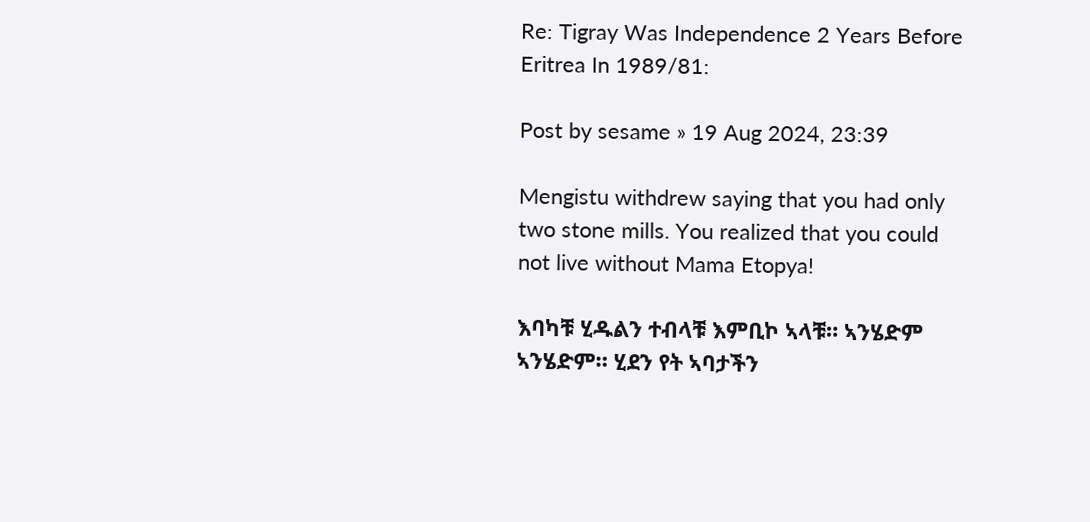Re: Tigray Was Independence 2 Years Before Eritrea In 1989/81:

Post by sesame » 19 Aug 2024, 23:39

Mengistu withdrew saying that you had only two stone mills. You realized that you could not live without Mama Etopya!

እባካቹ ሂዱልን ተብላቹ እምቢኮ ኣላቹ። ኣንሄድም ኣንሄድም። ሂደን የት ኣባታችን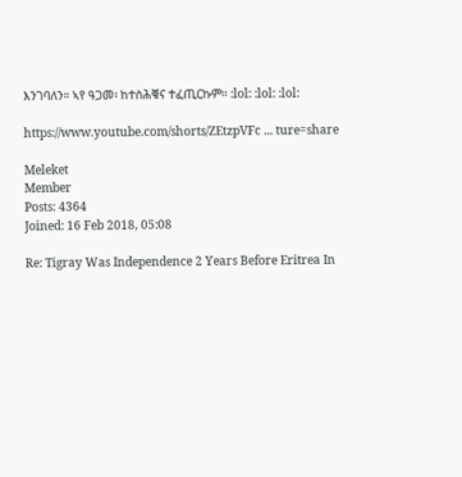እንገባለን። ኣየ ዓጋመ፡ ከተስሕቑና ተፈጢርኩም። :lol: :lol: :lol:

https://www.youtube.com/shorts/ZEtzpVFc ... ture=share

Meleket
Member
Posts: 4364
Joined: 16 Feb 2018, 05:08

Re: Tigray Was Independence 2 Years Before Eritrea In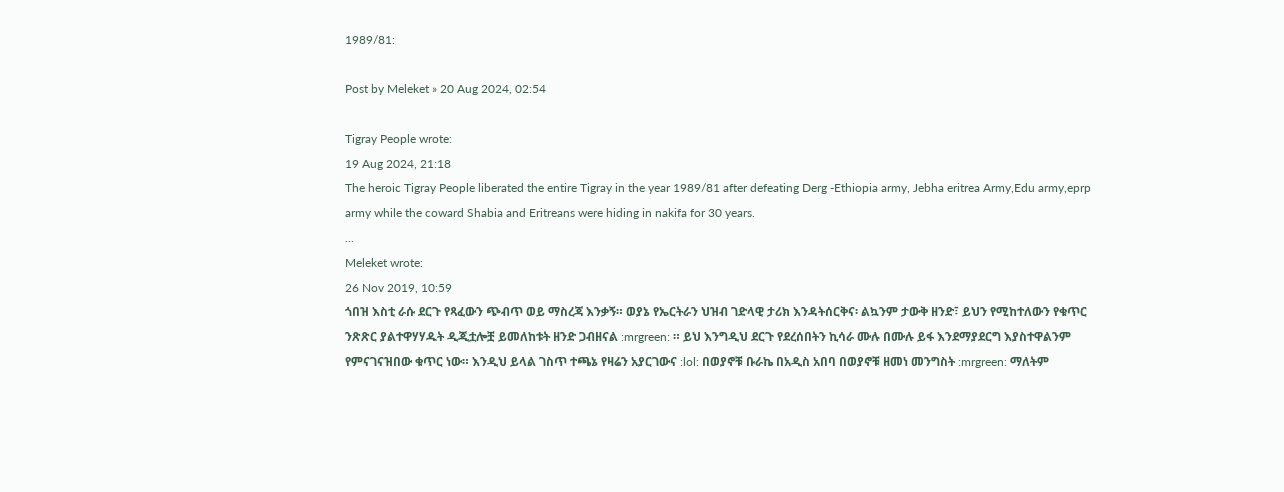1989/81:

Post by Meleket » 20 Aug 2024, 02:54

Tigray People wrote:
19 Aug 2024, 21:18
The heroic Tigray People liberated the entire Tigray in the year 1989/81 after defeating Derg -Ethiopia army, Jebha eritrea Army,Edu army,eprp army while the coward Shabia and Eritreans were hiding in nakifa for 30 years.
...
Meleket wrote:
26 Nov 2019, 10:59
ጎበዝ እስቲ ራሱ ደርጉ የጻፈውን ጭብጥ ወይ ማስረጃ እንቃኝ። ወያኔ የኤርትራን ህዝብ ገድላዊ ታሪክ እንዳትሰርቅና፡ ልኳንም ታውቅ ዘንድ፣ ይህን የሚከተለውን የቁጥር ንጽጽር ያልተዋሃሃዱት ዲጂቷሎቿ ይመለከቱት ዘንድ ጋብዘናል :mrgreen: ። ይህ እንግዲህ ደርጉ የደረሰበትን ኪሳራ ሙሉ በሙሉ ይፋ እንደማያደርግ እያስተዋልንም የምናገናዝበው ቁጥር ነው። እንዲህ ይላል ገስጥ ተጫኔ የዛሬን አያርገውና :lol: በወያኖቹ ቡራኬ በአዲስ አበባ በወያኖቹ ዘመነ መንግስት :mrgreen: ማለትም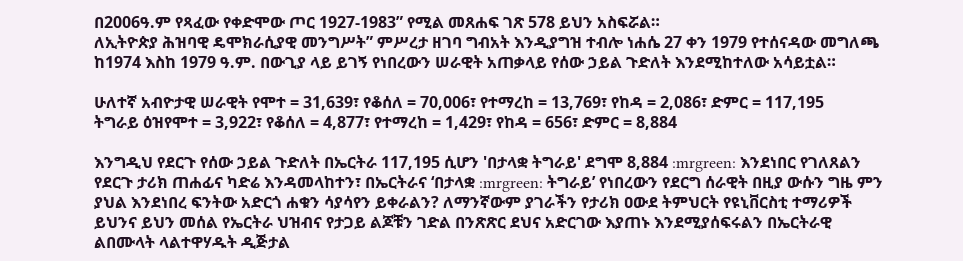በ2006ዓ.ም የጻፈው የቀድሞው ጦር 1927-1983” የሚል መጸሐፍ ገጽ 578 ይህን አስፍሯል።
ለኢትዮጵያ ሕዝባዊ ዴሞክራሲያዊ መንግሥት” ምሥረታ ዘገባ ግብአት እንዲያግዝ ተብሎ ነሐሴ 27 ቀን 1979 የተሰናዳው መግለጫ ከ1974 እስከ 1979 ዓ.ም. በውጊያ ላይ ይገኝ የነበረውን ሠራዊት አጠቃላይ የሰው ኃይል ጉድለት እንደሚከተለው አሳይቷል።

ሁለተኛ አብዮታዊ ሠራዊት የሞተ = 31,639፣ የቆሰለ = 70,006፣ የተማረከ = 13,769፣ የከዳ = 2,086፣ ድምር = 117,195
ትግራይ ዕዝየሞተ = 3,922፣ የቆሰለ = 4,877፣ የተማረከ = 1,429፣ የከዳ = 656፣ ድምር = 8,884

እንግዲህ የደርጉ የሰው ኃይል ጉድለት በኤርትራ 117,195 ሲሆን 'በታላቋ ትግራይ' ደግሞ 8,884 :mrgreen: እንደነበር የገለጸልን የደርጉ ታሪክ ጠሐፊና ካድሬ እንዳመላከተን፣ በኤርትራና ‘በታላቋ :mrgreen: ትግራይ’ የነበረውን የደርግ ሰራዊት በዚያ ውሱን ግዜ ምን ያህል እንደነበረ ፍንትው አድርጎ ሐቁን ሳያሳየን ይቀራልን? ለማንኛውም ያገራችን የታሪክ ዐውደ ትምህርት የዩኒቨርስቲ ተማሪዎች ይህንና ይህን መሰል የኤርትራ ህዝብና የታጋይ ልጆቹን ገድል በንጽጽር ደህና አድርገው እያጠኑ እንደሚያሰፍሩልን በኤርትራዊ ልበሙላት ላልተዋሃዱት ዲጅታል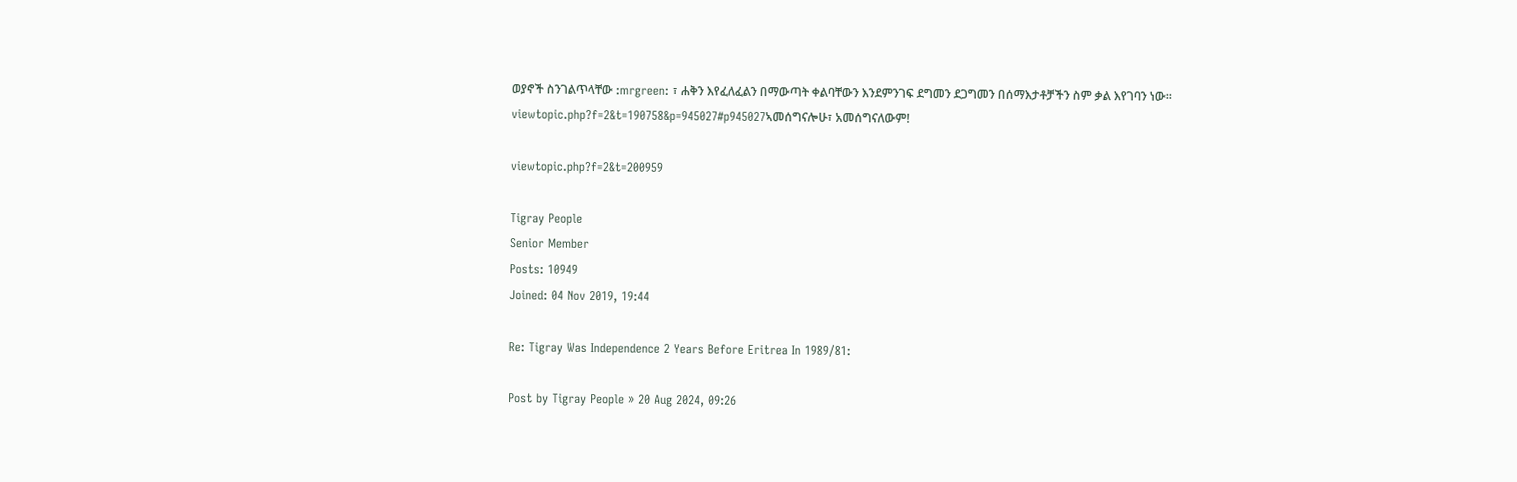ወያኖች ስንገልጥላቸው :mrgreen: ፣ ሐቅን እየፈለፈልን በማውጣት ቀልባቸውን እንደምንገፍ ደግመን ደጋግመን በሰማእታቶቻችን ስም ቃል እየገባን ነው። viewtopic.php?f=2&t=190758&p=945027#p945027ኣመሰግናሎሁ፣ አመሰግናለውም!

viewtopic.php?f=2&t=200959

Tigray People
Senior Member
Posts: 10949
Joined: 04 Nov 2019, 19:44

Re: Tigray Was Independence 2 Years Before Eritrea In 1989/81:

Post by Tigray People » 20 Aug 2024, 09:26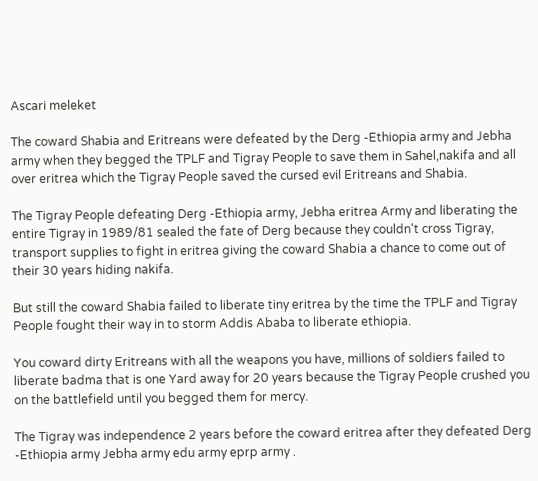Ascari meleket

The coward Shabia and Eritreans were defeated by the Derg -Ethiopia army and Jebha army when they begged the TPLF and Tigray People to save them in Sahel,nakifa and all over eritrea which the Tigray People saved the cursed evil Eritreans and Shabia.

The Tigray People defeating Derg -Ethiopia army, Jebha eritrea Army and liberating the entire Tigray in 1989/81 sealed the fate of Derg because they couldn't cross Tigray, transport supplies to fight in eritrea giving the coward Shabia a chance to come out of their 30 years hiding nakifa.

But still the coward Shabia failed to liberate tiny eritrea by the time the TPLF and Tigray People fought their way in to storm Addis Ababa to liberate ethiopia.

You coward dirty Eritreans with all the weapons you have, millions of soldiers failed to liberate badma that is one Yard away for 20 years because the Tigray People crushed you on the battlefield until you begged them for mercy.

The Tigray was independence 2 years before the coward eritrea after they defeated Derg -Ethiopia army Jebha army edu army eprp army .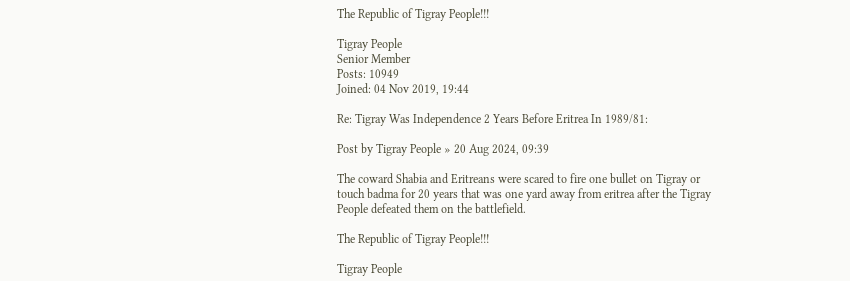The Republic of Tigray People!!!

Tigray People
Senior Member
Posts: 10949
Joined: 04 Nov 2019, 19:44

Re: Tigray Was Independence 2 Years Before Eritrea In 1989/81:

Post by Tigray People » 20 Aug 2024, 09:39

The coward Shabia and Eritreans were scared to fire one bullet on Tigray or touch badma for 20 years that was one yard away from eritrea after the Tigray People defeated them on the battlefield.

The Republic of Tigray People!!!

Tigray People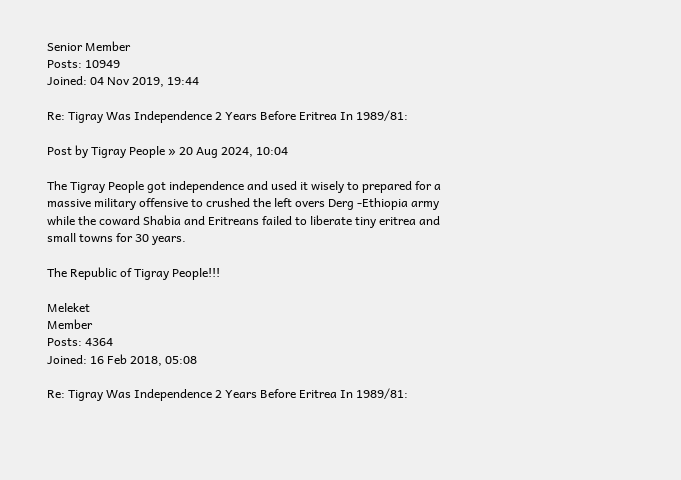Senior Member
Posts: 10949
Joined: 04 Nov 2019, 19:44

Re: Tigray Was Independence 2 Years Before Eritrea In 1989/81:

Post by Tigray People » 20 Aug 2024, 10:04

The Tigray People got independence and used it wisely to prepared for a massive military offensive to crushed the left overs Derg -Ethiopia army while the coward Shabia and Eritreans failed to liberate tiny eritrea and small towns for 30 years.

The Republic of Tigray People!!!

Meleket
Member
Posts: 4364
Joined: 16 Feb 2018, 05:08

Re: Tigray Was Independence 2 Years Before Eritrea In 1989/81: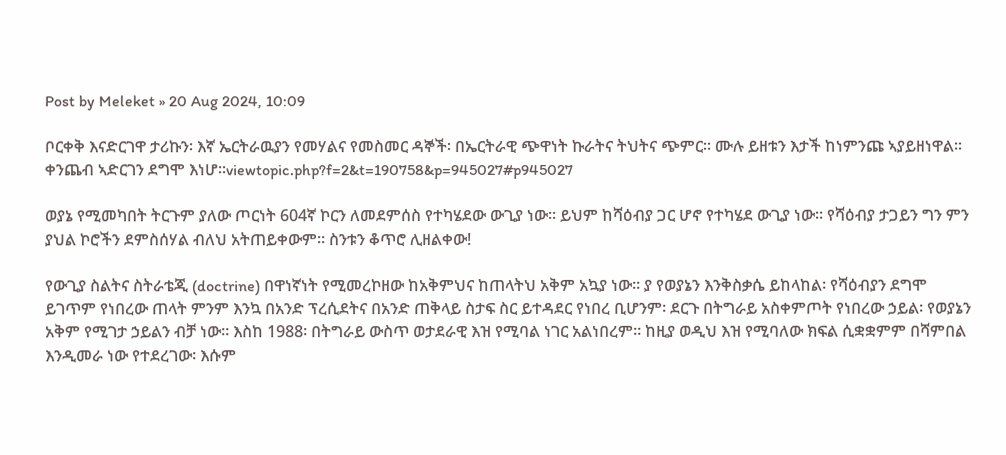Post by Meleket » 20 Aug 2024, 10:09

ቦርቀቅ እናድርገዋ ታሪኩን፡ እኛ ኤርትራዉያን የመሃልና የመስመር ዳኞች፡ በኤርትራዊ ጭዋነት ኩራትና ትህትና ጭምር። ሙሉ ይዘቱን እታች ከነምንጩ ኣያይዘነዋል። ቀንጨብ ኣድርገን ደግሞ እነሆ።viewtopic.php?f=2&t=190758&p=945027#p945027

ወያኔ የሚመካበት ትርጉም ያለው ጦርነት 604ኛ ኮርን ለመደምሰስ የተካሄደው ውጊያ ነው። ይህም ከሻዕብያ ጋር ሆኖ የተካሄደ ውጊያ ነው። የሻዕብያ ታጋይን ግን ምን ያህል ኮሮችን ደምስሰሃል ብለህ አትጠይቀውም። ስንቱን ቆጥሮ ሊዘልቀው!

የውጊያ ስልትና ስትራቴጂ (doctrine) በዋነኛነት የሚመረኮዘው ከአቅምህና ከጠላትህ አቅም አኳያ ነው። ያ የወያኔን እንቅስቃሴ ይከላከል፡ የሻዕብያን ደግሞ ይገጥም የነበረው ጠላት ምንም እንኳ በአንድ ፕረሲደትና በአንድ ጠቅላይ ስታፍ ስር ይተዳደር የነበረ ቢሆንም፡ ደርጉ በትግራይ አስቀምጦት የነበረው ኃይል፡ የወያኔን አቅም የሚገታ ኃይልን ብቻ ነው። እስከ 1988፡ በትግራይ ውስጥ ወታደራዊ እዝ የሚባል ነገር አልነበረም። ከዚያ ወዲህ እዝ የሚባለው ክፍል ሲቋቋምም በሻምበል እንዲመራ ነው የተደረገው፡ እሱም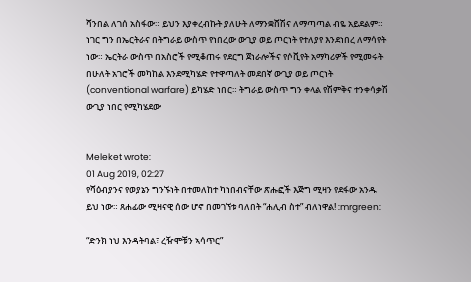ሻንበል ለገሰ አስፋው። ይህን እያቀረብኩት ያለሁት ለማንቋሸሽና ለማጣጣል ብዬ አይደልም። ነገር ግን በኤርትራና በትግራይ ውስጥ የነበረው ውጊያ ወይ ጦርነት የተለያየ እንደነበረ ለማሳየት ነው። ኤርትራ ውስጥ በአስሮች የሚቆጠሩ የደርግ ጀነራሎችና የሶቪየት አማካሪዎች የሚመሩት በሁለት አገሮች መካከል እንደሚካሄድ የተዋጣለት መደበኛ ውጊያ ወይ ጦርነት (conventional warfare) ይካሄድ ነበር። ትግራይ ውስጥ ግን ቀላል የሽምቅና ተንቀሳቃሽ ውጊያ ነበር የሚካሄደው


Meleket wrote:
01 Aug 2019, 02:27
የሻዕብያንና የወያኔን ግንኙነት በተመለከተ ካነበብናቸው ጽሑፎች እጅግ ሚዛን የደፋው አንዱ ይህ ነው። ጸሐፊው ሚዛናዊ ሰው ሆኖ በመገኘቱ ባለበት “ሐሊብ ስተ” ብለነዋል! :mrgreen:

“ድንክ ነህ እንዳትባል፣ ረዥሞቹን ኣሳጥር”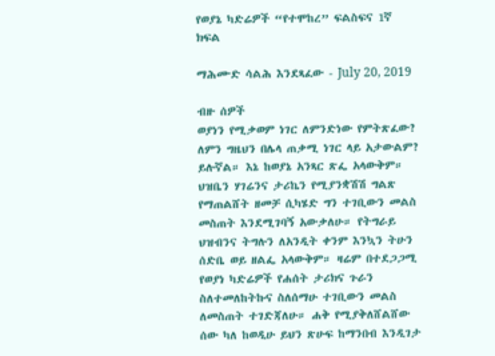የወያኔ ካድሬዎች “የተሞከረ” ፍልስፍና 1ኛ ክፍል

ማሕሙድ ሳልሕ እንደጻፈው - July 20, 2019

ብዙ ሰዎች
ወያነን የሚቃወም ነገር ለምንድነው የምትጽፈው? ለምን ግዜህን በሌላ ጠቃሚ ነገር ላይ አታውልም?
ይሉኛል። እኔ ከወያኔ አንጻር ጽፌ አላውቅም። ህዝቤን ሃገሬንና ታሪኬን የሚያንቋሽሽ ግልጽ የማጠልሸት ዘመቻ ሲካሄድ ግን ተገቢውን መልስ መስጠት እንደሚገባኝ አውቃለሁ። የትግራይ ህዝብንና ትግሉን ለአንዲት ቀንም እንኳን ትሁን ሰድቤ ወይ ዘልፌ አላውቅም። ዛሬም በተደጋጋሚ የወያነ ካድሬዎች የሐሰት ታሪክና ጉራን ስለተመለከትኩና ስለሰማሁ ተገቢውን መልስ ለመስጠት ተገድጃለሁ። ሐቅ የሚያቅለሸልሸው ሰው ካለ ከወዲሁ ይህን ጽሁፍ ከማንበብ እንዲገታ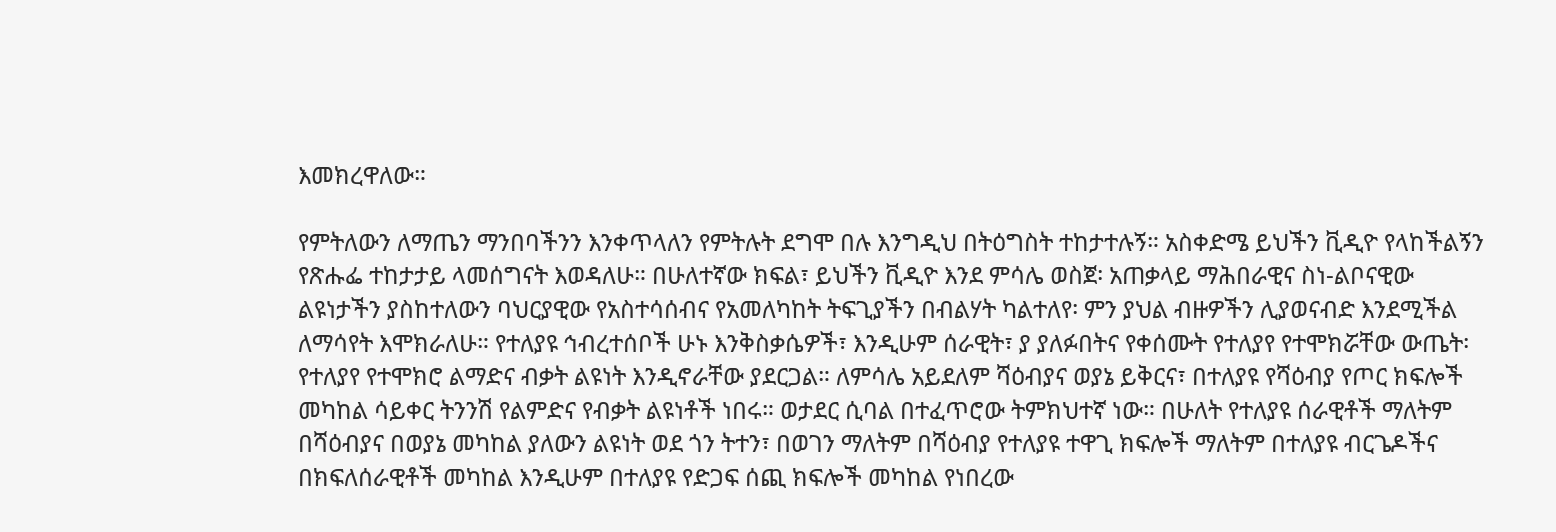እመክረዋለው።

የምትለውን ለማጤን ማንበባችንን እንቀጥላለን የምትሉት ደግሞ በሉ እንግዲህ በትዕግስት ተከታተሉኝ። አስቀድሜ ይህችን ቪዲዮ የላከችልኝን የጽሑፌ ተከታታይ ላመሰግናት እወዳለሁ። በሁለተኛው ክፍል፣ ይህችን ቪዲዮ እንደ ምሳሌ ወስጀ፡ አጠቃላይ ማሕበራዊና ስነ-ልቦናዊው ልዩነታችን ያስከተለውን ባህርያዊው የአስተሳሰብና የአመለካከት ትፍጊያችን በብልሃት ካልተለየ፡ ምን ያህል ብዙዎችን ሊያወናብድ እንደሚችል ለማሳየት እሞክራለሁ። የተለያዩ ኅብረተሰቦች ሁኑ እንቅስቃሴዎች፣ እንዲሁም ሰራዊት፣ ያ ያለፉበትና የቀሰሙት የተለያየ የተሞክሯቸው ውጤት፡ የተለያየ የተሞክሮ ልማድና ብቃት ልዩነት እንዲኖራቸው ያደርጋል። ለምሳሌ አይደለም ሻዕብያና ወያኔ ይቅርና፣ በተለያዩ የሻዕብያ የጦር ክፍሎች መካከል ሳይቀር ትንንሽ የልምድና የብቃት ልዩነቶች ነበሩ። ወታደር ሲባል በተፈጥሮው ትምክህተኛ ነው። በሁለት የተለያዩ ሰራዊቶች ማለትም በሻዕብያና በወያኔ መካከል ያለውን ልዩነት ወደ ጎን ትተን፣ በወገን ማለትም በሻዕብያ የተለያዩ ተዋጊ ክፍሎች ማለትም በተለያዩ ብርጌዶችና በክፍለሰራዊቶች መካከል እንዲሁም በተለያዩ የድጋፍ ሰጪ ክፍሎች መካከል የነበረው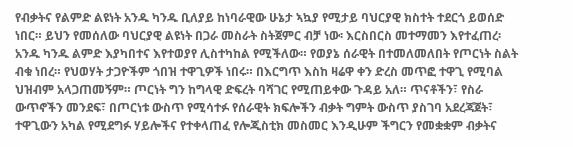የብቃትና የልምድ ልዩነት አንዱ ካንዱ ቢለያይ ከነባራዊው ሁኔታ ኣኳያ የሚታይ ባህርያዊ ክስተት ተደርጎ ይወሰድ ነበር። ይህን የመሰለው ባህርያዊ ልዩነት በጋራ መስራት ስትጀምር ብቻ ነው፡ እርስበርስ መተማመን እየተፈጠረ፡ አንዱ ካንዱ ልምድ እያካበተና እየተወያየ ሊስተካከል የሚችለው። የወያኔ ሰራዊት በተመለመለበት የጦርነት ስልት ብቁ ነበረ። የህወሃት ታጋዮችም ጎበዝ ተዋጊዎች ነበሩ። በእርግጥ እስከ ዛሬዋ ቀን ድረስ መጥፎ ተዋጊ የሚባል ህዝብም አላጋጠመኝም። ጦርነት ግን ከግላዊ ድፍረት ባሻገር የሚጠይቀው ጉዳይ አለ። ጥናቶችን፣ የስራ ውጥኖችን መንደፍ፣ በጦርነቱ ውስጥ የሚሳተፉ የሰራዊት ክፍሎችን ብቃት ግምት ውስጥ ያስገባ አደረጃጀት፣ ተዋጊውን አካል የሚደግፉ ሃይሎችና የተቀላጠፈ የሎጂስቲክ መስመር እንዲሁም ችግርን የመቋቋም ብቃትና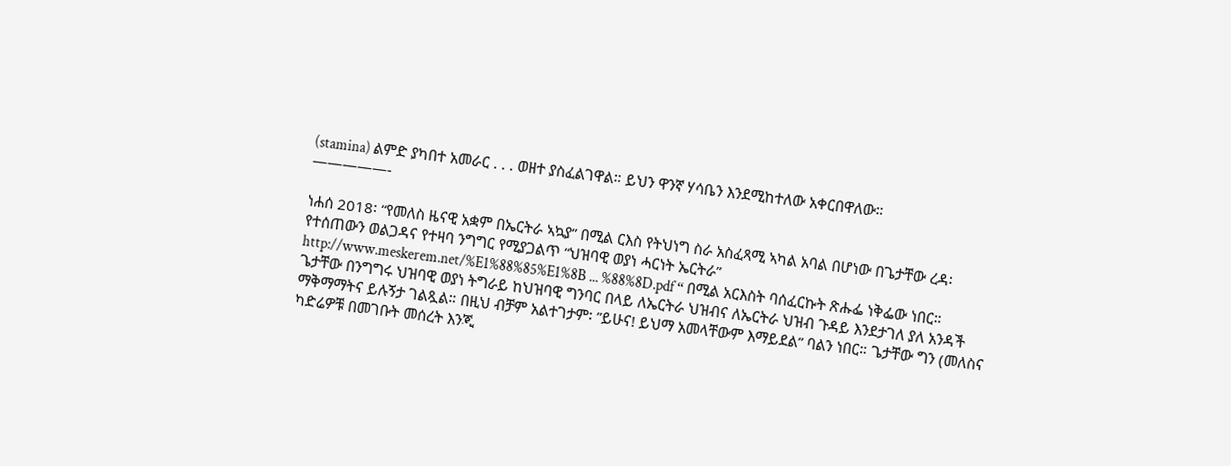(stamina) ልምድ ያካበተ አመራር . . . ወዘተ ያስፈልገዋል። ይህን ዋንኛ ሃሳቤን እንደሚከተለው አቀርበዋለው።
—————-

ነሐሰ 2018፡ “የመለስ ዜናዊ አቋም በኤርትራ ኣኳያ” በሚል ርእስ የትህነግ ስራ አስፈጻሚ ኣካል አባል በሆነው በጌታቸው ረዳ፡ የተሰጠውን ወልጋዳና የተዛባ ንግግር የሚያጋልጥ “ህዝባዊ ወያነ ሓርነት ኤርትራ” http://www.meskerem.net/%E1%88%85%E1%8B ... %88%8D.pdf “ በሚል አርእስት ባሰፈርኩት ጽሑፌ ነቅፌው ነበር። ጌታቸው በንግግሩ ህዝባዊ ወያነ ትግራይ ከህዝባዊ ግንባር በላይ ለኤርትራ ህዝብና ለኤርትራ ህዝብ ጉዳይ እንደታገለ ያለ አንዳች ማቅማማትና ይሉኝታ ገልጿል። በዚህ ብቻም አልተገታም፡ ”ይሁና! ይህማ አመላቸውም እማይደል” ባልን ነበር። ጌታቸው ግን (መለስና ካድሬዎቹ በመገቡት መሰረት እንጂ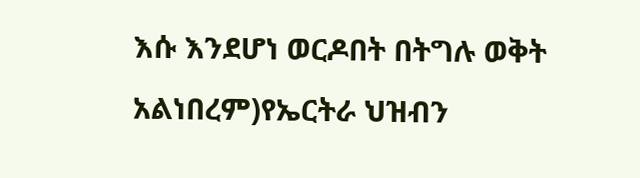እሱ እንደሆነ ወርዶበት በትግሉ ወቅት አልነበረም)የኤርትራ ህዝብን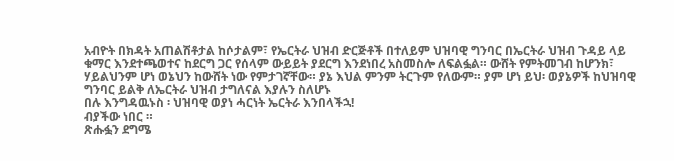አብዮት በክዳት አጠልሽቶታል ከሶታልም፣ የኤርትራ ህዝብ ድርጅቶች በተለይም ህዝባዊ ግንባር በኤርትራ ህዝብ ጉዳይ ላይ ቁማር እንደተጫወተና ከደርግ ጋር የሰላም ውይይት ያደርግ እንደነበረ አስመስሎ ለፍልፏል። ውሸት የምትመገብ ከሆንክ፣ ሃይልህንም ሆነ ወኔህን ከውሸት ነው የምታገኛቸው። ያኔ እህል ምንም ትርጉም የለውም። ያም ሆነ ይህ፡ ወያኔዎች ከህዝባዊ ግንባር ይልቅ ለኤርትራ ህዝብ ታግለናል እያሉን ስለሆኑ
በሉ እንግዳዉኑስ ፡ ህዝባዊ ወያነ ሓርነት ኤርትራ እንበላችኋ!
ብያችው ነበር ።
ጽሑፏን ደግሜ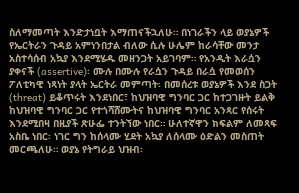ስለማመጣት እንድታነቧት እማጠናችኋለሁ። በነገራችን ላይ ወያኔዎች የኤርትራን ጉዳይ አምነንበታል ብለው ሲሉ ሁሌም ከራሳቸው መንታ አስተሳሰብ አኳያ እንደሚሄዱ መዘንጋት አይገባም። የአንዲት እራሷን ያቀናች (assertive)፡ ሙሉ በሙሉ የራሷን ጉዳይ በራሷ የመወሰን ፖለቲካዊ ነጻነት ያላት ኤርትራ መምጣት፡ በመሰረቱ ወያኔዎች እንደ ስጋት (threat) ይቆጥሩት እንደነበር፣ ከህዝባዊ ግንባር ጋር ከተጋገዙት ይልቅ ከህዝባዊ ግንባር ጋር የተጎሻሸሙትና ከህዝባዊ ግንባር አንጻር የሰሩት እንደሚበዛ በዚያች ጽሁፌ ተንትኘው ነበር። ሁለተኛዋን ክፍልም ለመጻፍ አስቤ ነበር፡ ነገር ግን ከሰላሙ ሂደት አኳያ ለሰላሙ ዕድልን መስጠት መርጫለሁ። ወያኔ የትግራይ ህዝብ፡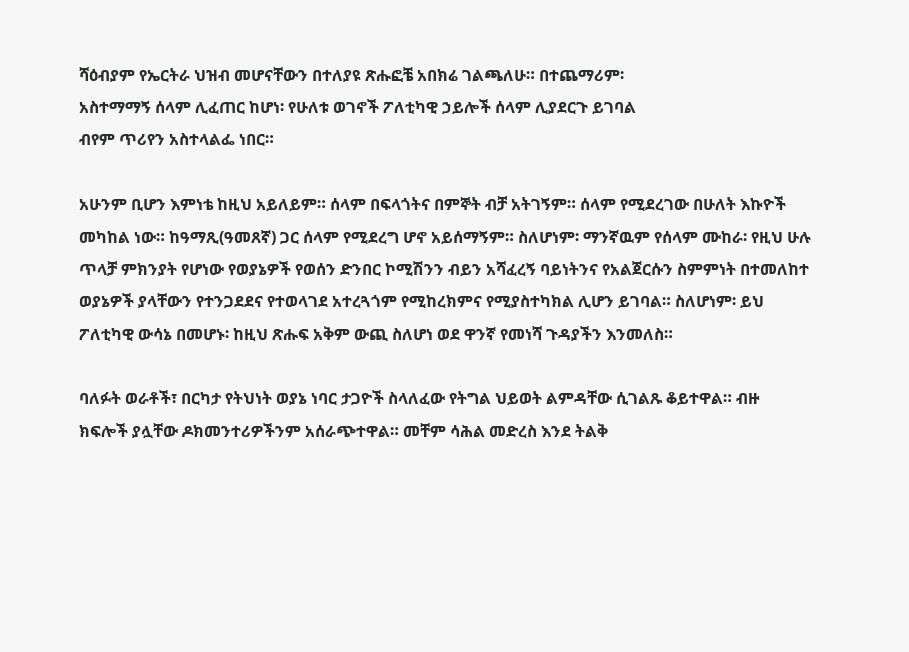ሻዕብያም የኤርትራ ህዝብ መሆናቸውን በተለያዩ ጽሑፎቼ አበክሬ ገልጫለሁ። በተጨማሪም፡
አስተማማኝ ሰላም ሊፈጠር ከሆነ፡ የሁለቱ ወገኖች ፖለቲካዊ ኃይሎች ሰላም ሊያደርጉ ይገባል
ብየም ጥሪየን አስተላልፌ ነበር።

አሁንም ቢሆን እምነቴ ከዚህ አይለይም። ሰላም በፍላጎትና በምኞት ብቻ አትገኝም። ሰላም የሚደረገው በሁለት እኩዮች መካከል ነው። ከዓማጺ(ዓመጸኛ) ጋር ሰላም የሚደረግ ሆኖ አይሰማኝም። ስለሆነም፡ ማንኛዉም የሰላም ሙከራ፡ የዚህ ሁሉ ጥላቻ ምክንያት የሆነው የወያኔዎች የወሰን ድንበር ኮሚሽንን ብይን አሻፈረኝ ባይነትንና የአልጀርሱን ስምምነት በተመለከተ ወያኔዎች ያላቸውን የተንጋደደና የተወላገደ አተረጓጎም የሚከረክምና የሚያስተካክል ሊሆን ይገባል። ስለሆነም፡ ይህ ፖለቲካዊ ውሳኔ በመሆኑ፡ ከዚህ ጽሑፍ አቅም ውጪ ስለሆነ ወደ ዋንኛ የመነሻ ጉዳያችን እንመለስ።

ባለፉት ወራቶች፣ በርካታ የትህነት ወያኔ ነባር ታጋዮች ስላለፈው የትግል ህይወት ልምዳቸው ሲገልጹ ቆይተዋል። ብዙ ክፍሎች ያሏቸው ዶክመንተሪዎችንም አሰራጭተዋል። መቸም ሳሕል መድረስ እንደ ትልቅ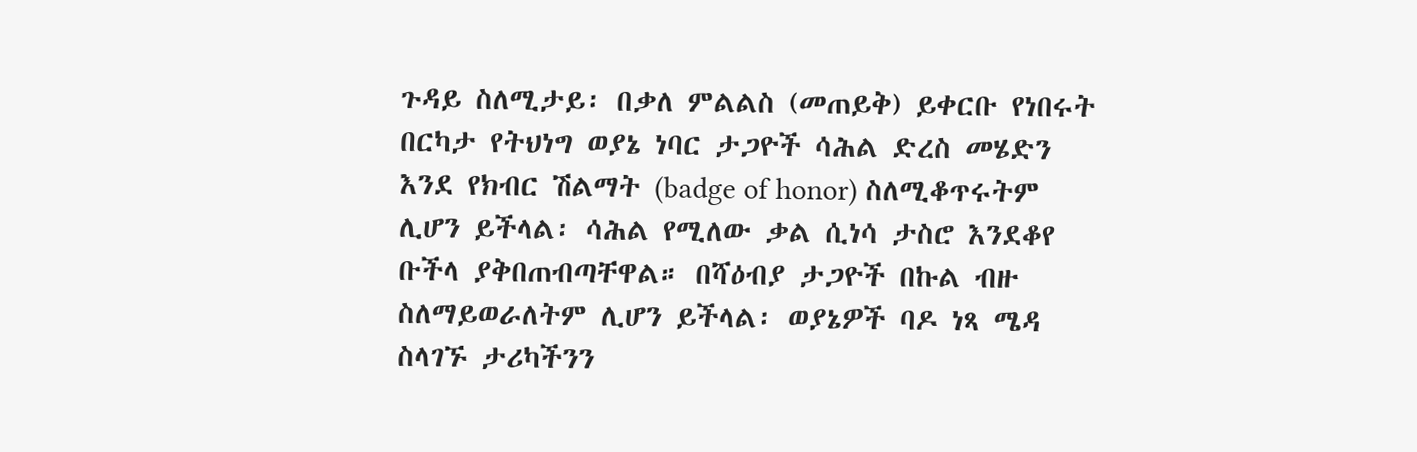ጉዳይ ስለሚታይ፡ በቃለ ምልልስ (መጠይቅ) ይቀርቡ የነበሩት በርካታ የትህነግ ወያኔ ነባር ታጋዮች ሳሕል ድረስ መሄድን እንደ የክብር ሽልማት (badge of honor) ስለሚቆጥሩትም ሊሆን ይችላል፡ ሳሕል የሚለው ቃል ሲነሳ ታስሮ እንደቆየ ቡችላ ያቅበጠብጣቸዋል። በሻዕብያ ታጋዮች በኩል ብዙ ስለማይወራለትም ሊሆን ይችላል፡ ወያኔዎች ባዶ ነጻ ሜዳ ስላገኙ ታሪካችንን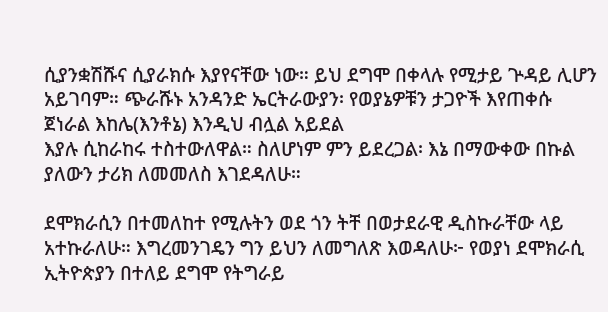ሲያንቋሽሹና ሲያራክሱ እያየናቸው ነው። ይህ ደግሞ በቀላሉ የሚታይ ጕዳይ ሊሆን አይገባም። ጭራሹኑ አንዳንድ ኤርትራውያን፡ የወያኔዎቹን ታጋዮች እየጠቀሱ
ጀነራል እከሌ(እንቶኔ) እንዲህ ብሏል አይደል
እያሉ ሲከራከሩ ተስተውለዋል። ስለሆነም ምን ይደረጋል፡ እኔ በማውቀው በኩል ያለውን ታሪክ ለመመለስ እገደዳለሁ።

ደሞክራሲን በተመለከተ የሚሉትን ወደ ጎን ትቸ በወታደራዊ ዲስኩራቸው ላይ አተኩራለሁ። እግረመንገዴን ግን ይህን ለመግለጽ እወዳለሁ፦ የወያነ ደሞክራሲ ኢትዮጵያን በተለይ ደግሞ የትግራይ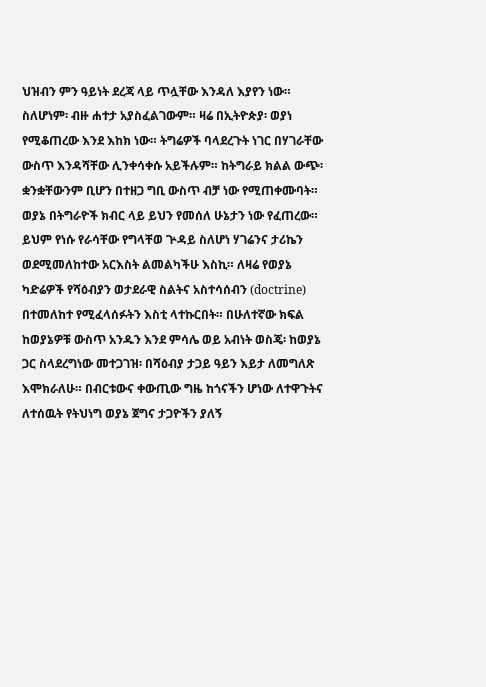ህዝብን ምን ዓይነት ደረጃ ላይ ጥሏቸው እንዳለ እያየን ነው። ስለሆነም፡ ብዙ ሐተታ አያስፈልገውም። ዛሬ በኢትዮጵያ፡ ወያነ የሚቆጠረው እንደ እከክ ነው። ትግሬዎች ባላደረጉት ነገር በሃገራቸው ውስጥ እንዳሻቸው ሊንቀሳቀሱ አይችሉም። ከትግራይ ክልል ውጭ፡ ቋንቋቸውንም ቢሆን በተዘጋ ግቢ ውስጥ ብቻ ነው የሚጠቀሙባት። ወያኔ በትግራዮች ክብር ላይ ይህን የመሰለ ሁኔታን ነው የፈጠረው። ይህም የነሱ የራሳቸው የግላቸወ ጕዳይ ስለሆነ ሃገሬንና ታሪኬን ወደሚመለከተው አርእስት ልመልካችሁ እስኪ። ለዛሬ የወያኔ ካድሬዎች የሻዕብያን ወታደራዊ ስልትና አስተሳሰብን (doctrine) በተመለከተ የሚፈላሰፉትን እስቲ ላተኩርበት። በሁለተኛው ክፍል ከወያኔዎቹ ውስጥ አንዱን እንደ ምሳሌ ወይ አብነት ወስጄ፡ ከወያኔ ጋር ስላደረግነው መተጋገዝ፡ በሻዕብያ ታጋይ ዓይን እይታ ለመግለጽ እሞክራለሁ። በብርቱውና ቀውጢው ግዜ ከጎናችን ሆነው ለተዋጉትና ለተሰዉት የትህነግ ወያኔ ጀግና ታጋዮችን ያለኝ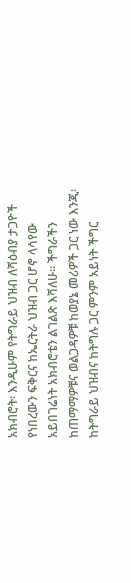አክብሮት፡ እንዲሁም የትግራይ ህዝብ ለሻዕብያ ታጋዮች የነበረውን ፍቅርና ከኤርትራ ህዝብ ጋር ሆኖ ላሳየው አይበገሬነት አክብሮቴን ልገልጽ እሻለሁ። ችግራችን ከጠማማዎቹና ወልጋዳዎቹ ከወያኔ መሪዎች ጋር ነው እንጂ፡ ከትግራይ ህዝብና ከትግሉ ጋር ምንም አይነት ችግር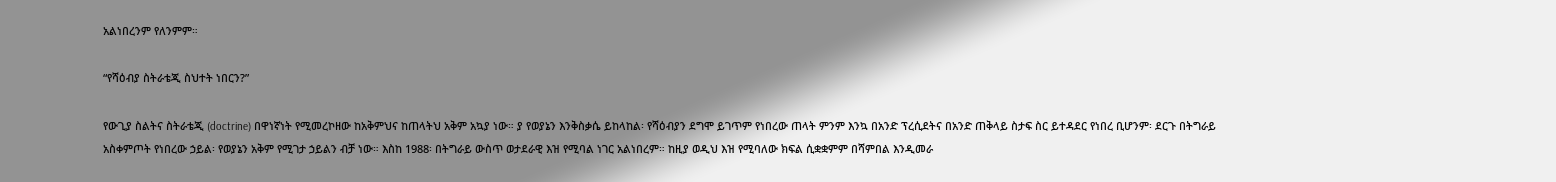አልነበረንም የለንምም።

“የሻዕብያ ስትራቴጂ ስህተት ነበርን?”

የውጊያ ስልትና ስትራቴጂ (doctrine) በዋነኛነት የሚመረኮዘው ከአቅምህና ከጠላትህ አቅም አኳያ ነው። ያ የወያኔን እንቅስቃሴ ይከላከል፡ የሻዕብያን ደግሞ ይገጥም የነበረው ጠላት ምንም እንኳ በአንድ ፕረሲደትና በአንድ ጠቅላይ ስታፍ ስር ይተዳደር የነበረ ቢሆንም፡ ደርጉ በትግራይ አስቀምጦት የነበረው ኃይል፡ የወያኔን አቅም የሚገታ ኃይልን ብቻ ነው። እስከ 1988፡ በትግራይ ውስጥ ወታደራዊ እዝ የሚባል ነገር አልነበረም። ከዚያ ወዲህ እዝ የሚባለው ክፍል ሲቋቋምም በሻምበል እንዲመራ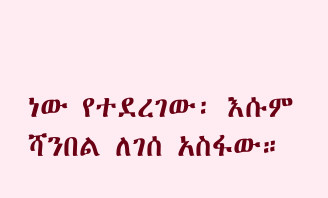ነው የተደረገው፡ እሱም ሻንበል ለገሰ አስፋው።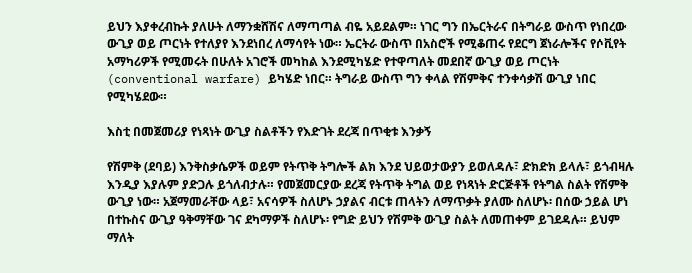ይህን እያቀረብኩት ያለሁት ለማንቋሸሽና ለማጣጣል ብዬ አይደልም። ነገር ግን በኤርትራና በትግራይ ውስጥ የነበረው ውጊያ ወይ ጦርነት የተለያየ እንደነበረ ለማሳየት ነው። ኤርትራ ውስጥ በአስሮች የሚቆጠሩ የደርግ ጀነራሎችና የሶቪየት አማካሪዎች የሚመሩት በሁለት አገሮች መካከል እንደሚካሄድ የተዋጣለት መደበኛ ውጊያ ወይ ጦርነት (conventional warfare) ይካሄድ ነበር። ትግራይ ውስጥ ግን ቀላል የሽምቅና ተንቀሳቃሽ ውጊያ ነበር የሚካሄደው።

እስቲ በመጀመሪያ የነጻነት ውጊያ ስልቶችን የእድገት ደረጃ በጥቂቱ እንቃኝ

የሽምቅ (ደባይ) እንቅስቃሴዎች ወይም የትጥቅ ትግሎች ልክ እንደ ህይወታውያን ይወለዳሉ፣ ድክድክ ይላሉ፣ ይጎብዛሉ እንዲያ እያሉም ያድጋሉ ይጎለብታሉ። የመጀመርያው ደረጃ የትጥቅ ትግል ወይ የነጻነት ድርጅቶች የትግል ስልት የሽምቅ ውጊያ ነው። አጀማመራቸው ላይ፣ አናሳዎች ስለሆኑ ኃያልና ብርቱ ጠላትን ለማጥቃት ያለሙ ስለሆኑ፡ በሰው ኃይል ሆነ በተኩስና ውጊያ ዓቅማቸው ገና ደካማዎች ስለሆኑ፡ የግድ ይህን የሽምቅ ውጊያ ስልት ለመጠቀም ይገደዳሉ። ይህም ማለት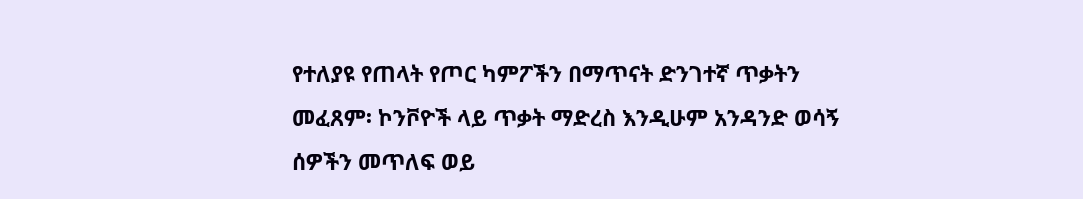የተለያዩ የጠላት የጦር ካምፖችን በማጥናት ድንገተኛ ጥቃትን መፈጸም፡ ኮንቮዮች ላይ ጥቃት ማድረስ እንዲሁም አንዳንድ ወሳኝ ሰዎችን መጥለፍ ወይ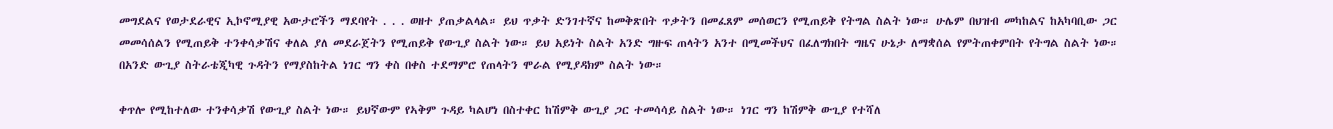መግደልና የወታደራዊና ኢኮኖሚያዊ አውታሮችን ማደባየት . . . ወዘተ ያጠቃልላል። ይህ ጥቃት ድንገተኛና ከመቅጽበት ጥቃትን በመፈጸም መሰወርን የሚጠይቅ የትግል ስልት ነው። ሁሌም በህዝብ መካከልና ከአካባቢው ጋር መመሳሰልን የሚጠይቅ ተንቀሳቃሽና ቀለል ያለ መደራጀትን የሚጠይቅ የውጊያ ስልት ነው። ይህ አይነት ስልት አንድ ግዙፍ ጠላትን አንተ በሚመችህና በፈለግክበት ግዜና ሁኔታ ለማቋሰል የምትጠቀምበት የትግል ስልት ነው። በአንድ ውጊያ ስትራቴጂካዊ ጉዳትን የማያስከትል ነገር ግን ቀስ በቀስ ተደማምሮ የጠላትን ሞራል የሚያዳክም ስልት ነው።

ቀጥሎ የሚከተለው ተንቀሳቃሽ የውጊያ ስልት ነው። ይህኛውም የኣቅም ጉዳይ ካልሆነ በስተቀር ከሽምቅ ውጊያ ጋር ተመሳሳይ ስልት ነው። ነገር ግን ከሽምቅ ውጊያ የተሻለ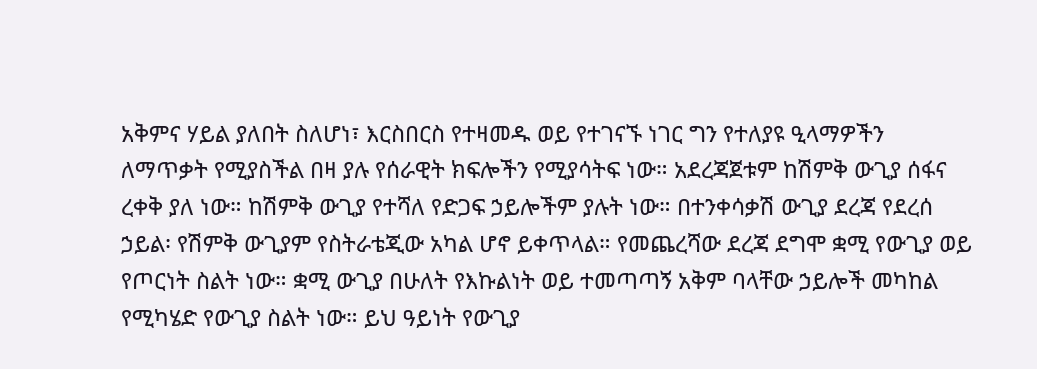አቅምና ሃይል ያለበት ስለሆነ፣ እርስበርስ የተዛመዱ ወይ የተገናኙ ነገር ግን የተለያዩ ዒላማዎችን ለማጥቃት የሚያስችል በዛ ያሉ የሰራዊት ክፍሎችን የሚያሳትፍ ነው። አደረጃጀቱም ከሽምቅ ውጊያ ሰፋና ረቀቅ ያለ ነው። ከሽምቅ ውጊያ የተሻለ የድጋፍ ኃይሎችም ያሉት ነው። በተንቀሳቃሽ ውጊያ ደረጃ የደረሰ ኃይል፡ የሽምቅ ውጊያም የስትራቴጂው አካል ሆኖ ይቀጥላል። የመጨረሻው ደረጃ ደግሞ ቋሚ የውጊያ ወይ የጦርነት ስልት ነው። ቋሚ ውጊያ በሁለት የእኩልነት ወይ ተመጣጣኝ አቅም ባላቸው ኃይሎች መካከል የሚካሄድ የውጊያ ስልት ነው። ይህ ዓይነት የውጊያ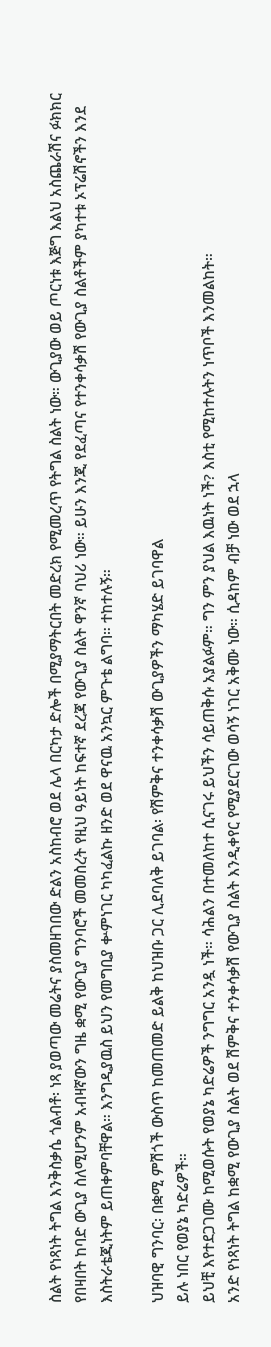ስልት የነጻነት ትግል እንቅስቃሴ ጎልብቶ፡ ነጻ ያወጣው መሬትና ያስመዘገበው ድልን አስከብሮ ወደ ሌላ በርካታ ድሎች በሚያማትርበት መድረክ የሚመረጥ የትግል ስልት ነው። ውጊያው ወይ ጦርነቱ እጅግ እልህ አስጨራሽና ፉክክር የበዛበት ከባድ ውጊያ ስለሚሆንም አብዛኛውን ግዜ ቋሚ የውጊያ ግንባሮች መመስረት የዚህ ዓይነት ከፍተኛ ደረጃ የውጊያ ስልት ዋንኛ ባህሪ ነው። ይሁን እንጂ የደፈጣና የተንቀሳቃሽ የውጊያ ስልቶችም ያካተቱ ኦፕሬሽኖችን እንደ እስትራቴጂነትም ይጠቀምባቸዋል። እንግዲያዉስ ይህን የመግቢያ ቍምነገር ካካፈልኩ ዘንድ ወደ ዋናዉ አንኳር ምጉቴ ልግባ። ተከተሉኝ።

ህዝባዊ ግንባር፡ በቋሚ ምሽጎች ውስጥ ከመጠመድ ይልቅ ከህዝቡ ጋር ሊደባለቅ ይገባል፡ የሽምቅና ተንቀሳቃሽ ውጊያዎችን ማካሄድ ይገባዋል
ይሉ ነበር የወያኔ ካድሬዎች።
ይህቺ እየተደጋገሙ ከሚወሱት የወያኔ ካድሬዎች ንግግር አንዷ ነች። ሳሕልን በተመለከተ ሲናገሩ ይህችን ሳይጠቅሱ አያልፉም። ግን ምን ያህል እዉነት ነች? እስቲ የሚከተሉትን ነጥቦች እንመልከት።
አንድ የነጻነት ትግል ከቋሚ የውጊያ ስልት ወደ ሽምቅና ተንቀሳቃሽ የውጊያ ስልት እንዲቀየር የሚያደርገው ወሳኝ ነገር አቅሙ ነው። ሲዳከም ብቻ ነው ወደ ኋላ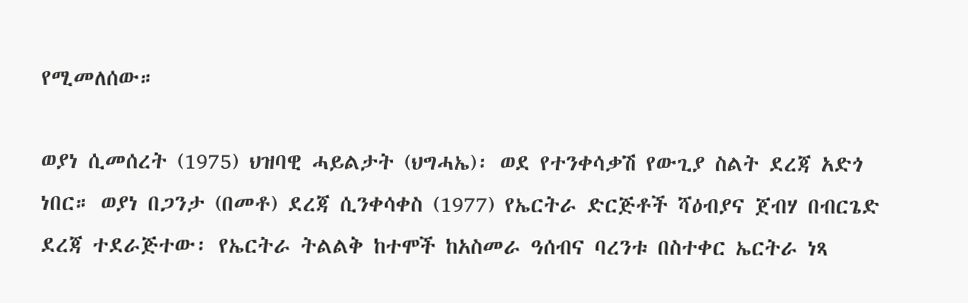የሚመለሰው።

ወያነ ሲመሰረት (1975) ህዝባዊ ሓይልታት (ህግሓኤ)፡ ወደ የተንቀሳቃሽ የውጊያ ስልት ደረጃ አድጎ ነበር። ወያነ በጋንታ (በመቶ) ደረጃ ሲንቀሳቀስ (1977) የኤርትራ ድርጅቶች ሻዕብያና ጀብሃ በብርጌድ ደረጃ ተደራጅተው፡ የኤርትራ ትልልቅ ከተሞች ከአስመራ ዓሰብና ባረንቱ በስተቀር ኤርትራ ነጻ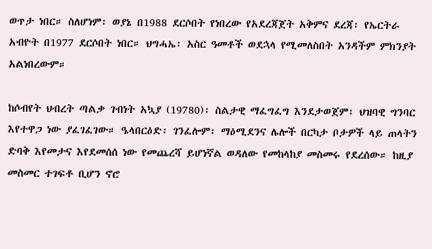ወጥታ ነበር። ስለሆነም፡ ወያኔ በ1988 ደርሶበት የነበረው የአደረጃጀት አቅምና ደረጃ፡ የኤርትራ አብዮት በ1977 ደርሶበት ነበር። ህግሓኤ፡ አስር ዓመቶች ወደኋላ የሚመለስበት አንዳችም ምክንያት አልነበረውም።

ከሶብየት ህብረት ጣልቃ ገብነት አኳያ (19780)፡ ስልታዊ ማፈግፈግ እንደታወጀም፡ ህዝባዊ ግንባር እየተዋጋ ነው ያፈገፈገው። ዔላበርዕድ፡ ገንፈሎም፡ ማዕሚደንና ሌሎች በርካታ ቦታዎች ላይ ጠላትን ድባቅ እየመታና እየደመሰሰ ነው የመጨረሻ ይሆነኛል ወዳለው የመከላከያ መስመሩ የደረሰው። ከዚያ መስመር ተገፍቶ ቢሆን ኖሮ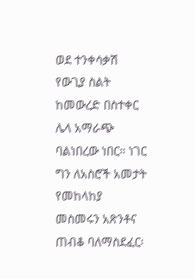ወደ ተንቀሳቃሽ የውጊያ ስልት ከመውረድ በስተቀር ሌላ አማራጭ ባልነበረው ነበር። ነገር ግን ለአስሮች አመታት የመከላከያ መስመሩን አጽንቶና ጠብቆ ባለማስደፈር፡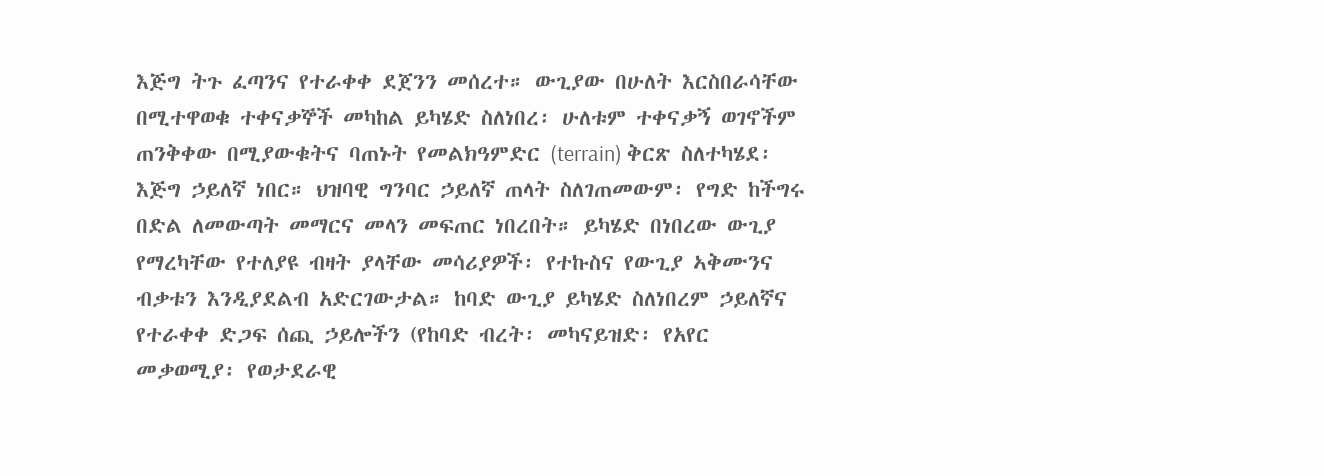እጅግ ትጉ ፈጣንና የተራቀቀ ደጀንን መሰረተ። ውጊያው በሁለት እርስበራሳቸው በሚተዋወቁ ተቀናቃኞች መካከል ይካሄድ ስለነበረ፡ ሁለቱም ተቀናቃኝ ወገኖችም ጠንቅቀው በሚያውቁትና ባጠኑት የመልክዓምድር (terrain) ቅርጽ ስለተካሄደ፡ እጅግ ኃይለኛ ነበር። ህዝባዊ ግንባር ኃይለኛ ጠላት ስለገጠመውም፡ የግድ ከችግሩ በድል ለመውጣት መማርና መላን መፍጠር ነበረበት። ይካሄድ በነበረው ውጊያ የማረካቸው የተለያዩ ብዛት ያላቸው መሳሪያዎች፡ የተኩስና የውጊያ ኣቅሙንና ብቃቱን እንዲያደልብ አድርገውታል። ከባድ ውጊያ ይካሄድ ስለነበረም ኃይለኛና የተራቀቀ ድጋፍ ሰጪ ኃይሎችን (የከባድ ብረት፡ መካናይዝድ፡ የአየር መቃወሚያ፡ የወታደራዊ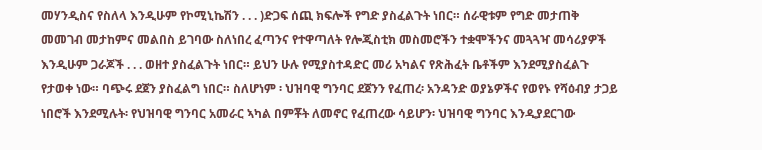መሃንዲስና የስለላ እንዲሁም የኮሚኒኬሽን . . . )ድጋፍ ሰጪ ክፍሎች የግድ ያስፈልጉት ነበር። ሰራዊቱም የግድ መታጠቅ መመገብ መታከምና መልበስ ይገባው ስለነበረ ፈጣንና የተዋጣለት የሎጂስቲክ መስመሮችን ተቋሞችንና መጓጓዣ መሳሪያዎች እንዲሁም ጋራጆች . . . ወዘተ ያስፈልጉት ነበር። ይህን ሁሉ የሚያስተዳድር መሪ አካልና የጽሕፈት ቤቶችም እንደሚያስፈልጉ የታወቀ ነው። ባጭሩ ደጀን ያስፈልግ ነበር። ስለሆነም ፡ ህዝባዊ ግንባር ደጀንን የፈጠረ፡ አንዳንድ ወያኔዎችና የወየኑ የሻዕብያ ታጋይ ነበሮች እንደሚሉት፡ የህዝባዊ ግንባር አመራር ኣካል በምቾት ለመኖር የፈጠረው ሳይሆን፡ ህዝባዊ ግንባር እንዲያደርገው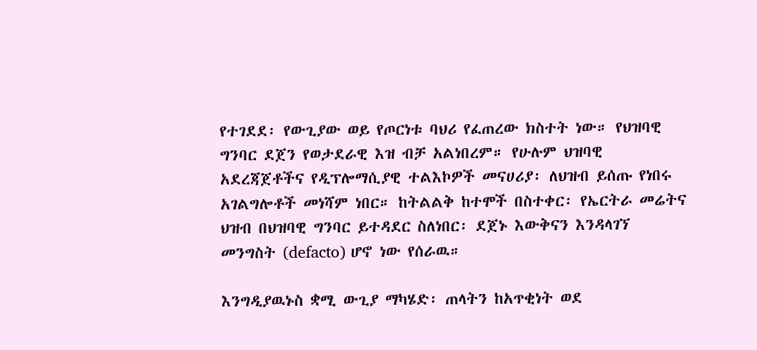የተገደደ፡ የውጊያው ወይ የጦርነቱ ባህሪ የፈጠረው ክስተት ነው። የህዝባዊ ግንባር ደጀን የወታደራዊ እዝ ብቻ አልነበረም። የሁሉም ህዝባዊ አደረጃጀቶችና የዲፕሎማሲያዊ ተልእኮዎች መናሀሪያ፡ ለህዝብ ይሰጡ የነበሩ አገልግሎቶች መነሻም ነበር። ከትልልቅ ከተሞች በስተቀር፡ የኤርትራ መሬትና ህዝብ በህዝባዊ ግንባር ይተዳደር ስለነበር፡ ደጀኑ እውቅናን እንዳላገኘ መንግስት (defacto) ሆኖ ነው የሰራዉ።

እንግዲያዉኑስ ቋሚ ውጊያ ማካሄድ፡ ጠላትን ከአጥቂነት ወደ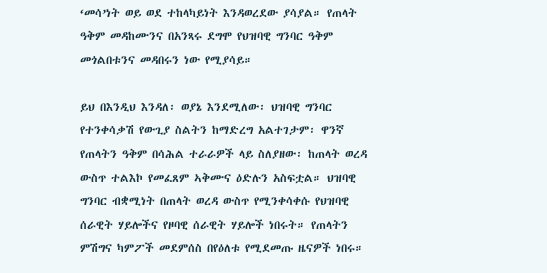‘መሳ’ነት ወይ ወደ ተከላካይነት እንዳወረደው ያሳያል። የጠላት ዓቅም መዳከሙንና በአንጻሩ ደግሞ የህዝባዊ ግንባር ዓቅም መጎልበቱንና መዳበሩን ነው የሚያሳይ።

ይህ በእንዲህ እንዳለ፡ ወያኔ እንደሚለው፡ ህዝባዊ ግንባር የተንቀሳቃሽ የውጊያ ስልትን ከማድረግ አልተገታም፡ ዋንኛ የጠላትን ዓቅም በሳሕል ተራራዎች ላይ ስለያዘው፡ ከጠላት ወረዳ ውስጥ ተልእኮ የመፈጸም ኣቅሙና ዕድሉን አስፍቷል። ህዝባዊ ግንባር ብቋሚነት በጠላት ወረዳ ውስጥ የሚንቀሳቀሱ የህዝባዊ ሰራዊት ሃይሎችና የዞባዊ ሰራዊት ሃይሎች ነበሩት። የጠላትን ምሽግና ካምፖች መደምሰስ በየዕለቱ የሚደመጡ ዜናዎች ነበሩ።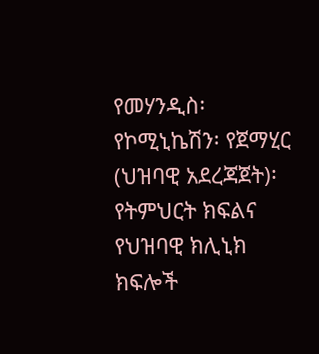የመሃንዲስ፡ የኮሚኒኬሽን፡ የጀማሂር (ህዝባዊ አደረጃጀት)፡ የትምህርት ክፍልና የህዝባዊ ክሊኒክ ክፍሎች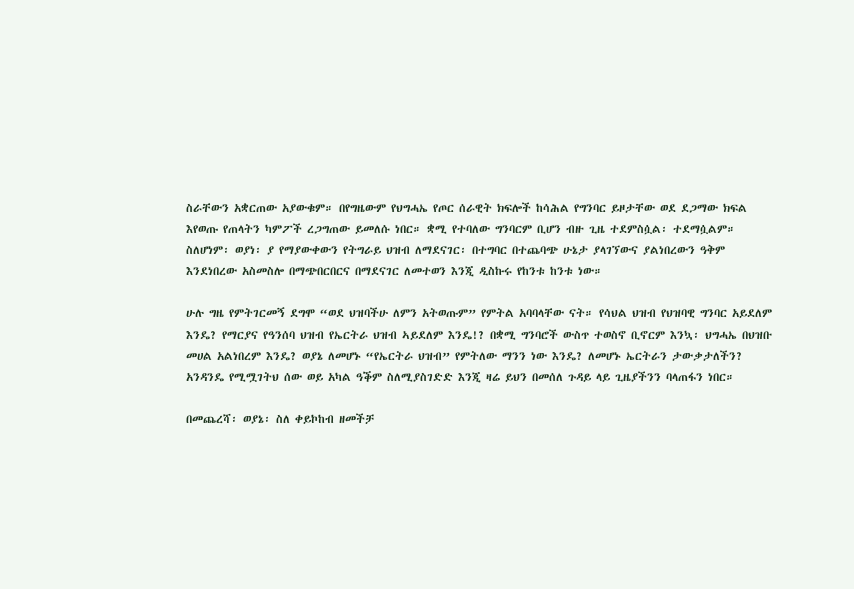ስራቸውን አቋርጠው አያውቁም። በየግዜውም የህግሓኤ የጦር ሰራዊት ክፍሎች ከሳሕል የግንባር ይዞታቸው ወደ ደጋማው ክፍል እየወጡ የጠላትን ካምፖች ረጋግጠው ይመለሱ ነበር። ቋሚ የተባለው ግንባርም ቢሆን ብዙ ጊዜ ተደምስሷል፡ ተደማሷልም። ስለሆነም፡ ወያነ፡ ያ የማያውቀውን የትግራይ ህዝብ ለማደናገር፡ በተግባር በተጨባጭ ሁኔታ ያላገኘውና ያልነበረውን ዓቅም እንደነበረው አስመስሎ በማጭበርበርና በማደናገር ለመተወን እንጂ ዲስኩሩ የከንቱ ከንቱ ነው።

ሁሉ ግዜ የምትገርመኝ ደግሞ “ወደ ህዝባችሁ ለምን አትወጡም” የምትል አባባላቸው ናት። የሳህል ህዝብ የህዝባዊ ግንባር አይደለም እንዴ? የማርያና የዓንሰባ ህዝብ የኤርትራ ህዝብ ኣይደለም እንዴ!? በቋሚ ግንባሮች ውስጥ ተወስኖ ቢኖርም እንኳ፡ ህግሓኤ በህዝቡ መሀል አልነበረም እንዴ? ወያኔ ለመሆኑ “የኤርትራ ህዝብ” የምትለው ማንን ነው እንዴ? ለመሆኑ ኤርትራን ታውቃታለችን?
አንዳንዴ የሚሟገትህ ሰው ወይ አካል ዓቕም ስለሚያስገድድ እንጂ ዛሬ ይህን በመሰለ ጉዳይ ላይ ጊዜያችንን ባላጠፋን ነበር።

በመጨረሻ፡ ወያኔ፡ ስለ ቀይኮከብ ዘመችቻ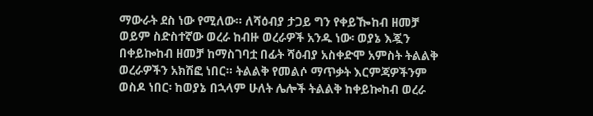ማውራት ደስ ነው የሚለው። ለሻዕብያ ታጋይ ግን የቀይዀከብ ዘመቻ ወይም ስድስተኛው ወረራ ከብዙ ወረራዎች አንዱ ነው፡ ወያኔ እጇን በቀይኰከብ ዘመቻ ከማስገባቷ በፊት ሻዕብያ አስቀድሞ አምስት ትልልቅ ወረራዎችን አክሽፎ ነበር። ትልልቅ የመልሶ ማጥቃት እርምጃዎችንም ወስዶ ነበር፡ ከወያኔ በኋላም ሁለት ሌሎች ትልልቅ ከቀይኰከብ ወረራ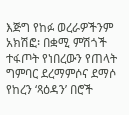እጅግ የከፉ ወረራዎችንም አክሽፎ፡ በቋሚ ምሽጎች ተፋጦት የነበረውን የጠላት ግምባር ደረማምሶና ደማሶ የከረን ‘ጻዕዳን’ በሮች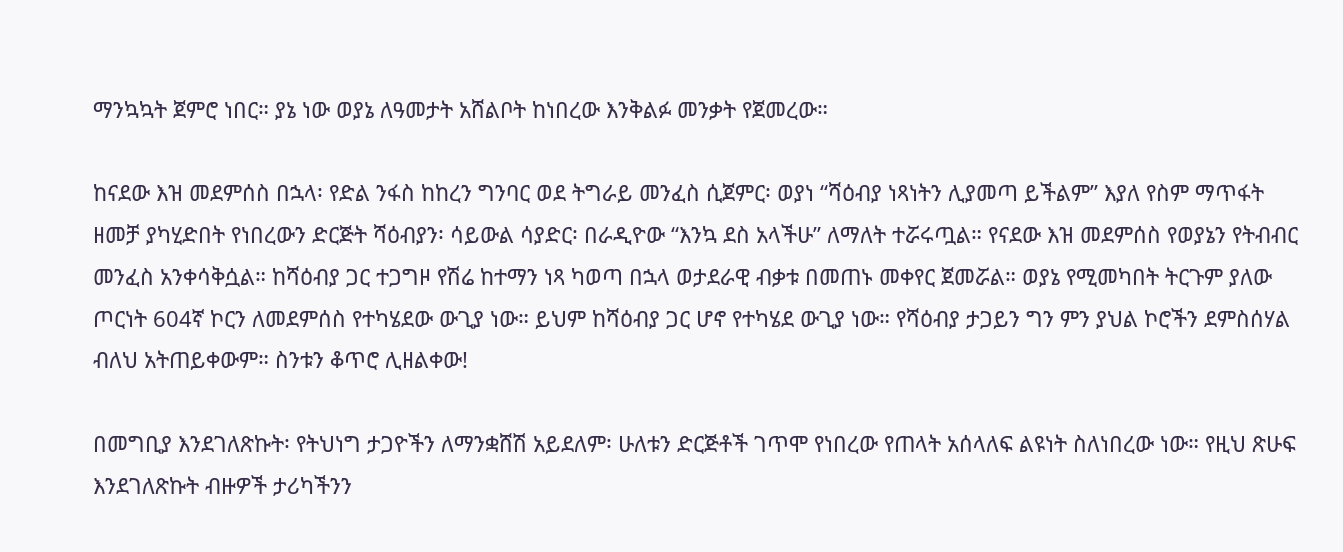ማንኳኳት ጀምሮ ነበር። ያኔ ነው ወያኔ ለዓመታት አሸልቦት ከነበረው እንቅልፉ መንቃት የጀመረው።

ከናደው እዝ መደምሰስ በኋላ፡ የድል ንፋስ ከከረን ግንባር ወደ ትግራይ መንፈስ ሲጀምር፡ ወያነ “ሻዕብያ ነጻነትን ሊያመጣ ይችልም” እያለ የስም ማጥፋት ዘመቻ ያካሂድበት የነበረውን ድርጅት ሻዕብያን፡ ሳይውል ሳያድር፡ በራዲዮው “እንኳ ደስ አላችሁ” ለማለት ተሯሩጧል። የናደው እዝ መደምሰስ የወያኔን የትብብር መንፈስ አንቀሳቅሷል። ከሻዕብያ ጋር ተጋግዞ የሽሬ ከተማን ነጻ ካወጣ በኋላ ወታደራዊ ብቃቱ በመጠኑ መቀየር ጀመሯል። ወያኔ የሚመካበት ትርጉም ያለው ጦርነት 604ኛ ኮርን ለመደምሰስ የተካሄደው ውጊያ ነው። ይህም ከሻዕብያ ጋር ሆኖ የተካሄደ ውጊያ ነው። የሻዕብያ ታጋይን ግን ምን ያህል ኮሮችን ደምስሰሃል ብለህ አትጠይቀውም። ስንቱን ቆጥሮ ሊዘልቀው!

በመግቢያ እንደገለጽኩት፡ የትህነግ ታጋዮችን ለማንቋሸሽ አይደለም፡ ሁለቱን ድርጅቶች ገጥሞ የነበረው የጠላት አሰላለፍ ልዩነት ስለነበረው ነው። የዚህ ጽሁፍ እንደገለጽኩት ብዙዎች ታሪካችንን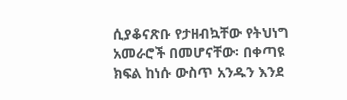ሲያቆናጽቡ የታዘብኳቸው የትህነግ አመራሮች በመሆናቸው፡ በቀጣዩ ክፍል ከነሱ ውስጥ አንዱን እንደ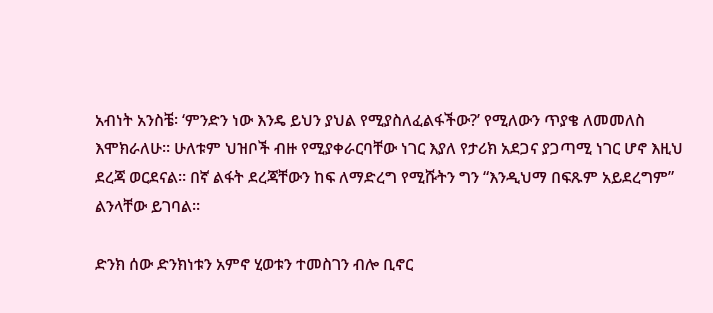አብነት አንስቼ፡ ‘ምንድን ነው እንዴ ይህን ያህል የሚያስለፈልፋችው?’ የሚለውን ጥያቄ ለመመለስ እሞክራለሁ። ሁለቱም ህዝቦች ብዙ የሚያቀራርባቸው ነገር እያለ የታሪክ አደጋና ያጋጣሚ ነገር ሆኖ እዚህ ደረጃ ወርደናል። በኛ ልፋት ደረጃቸውን ከፍ ለማድረግ የሚሹትን ግን “እንዲህማ በፍጹም አይደረግም” ልንላቸው ይገባል።

ድንክ ሰው ድንክነቱን አምኖ ሂወቱን ተመስገን ብሎ ቢኖር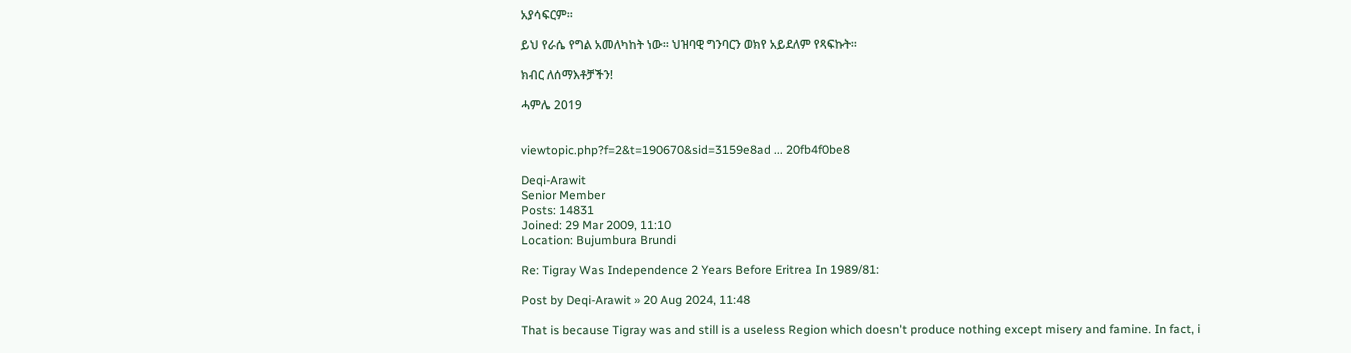አያሳፍርም።

ይህ የራሴ የግል አመለካከት ነው። ህዝባዊ ግንባርን ወክየ አይደለም የጻፍኩት።

ክብር ለሰማእቶቻችን!

ሓምሌ 2019


viewtopic.php?f=2&t=190670&sid=3159e8ad ... 20fb4f0be8

Deqi-Arawit
Senior Member
Posts: 14831
Joined: 29 Mar 2009, 11:10
Location: Bujumbura Brundi

Re: Tigray Was Independence 2 Years Before Eritrea In 1989/81:

Post by Deqi-Arawit » 20 Aug 2024, 11:48

That is because Tigray was and still is a useless Region which doesn't produce nothing except misery and famine. In fact, i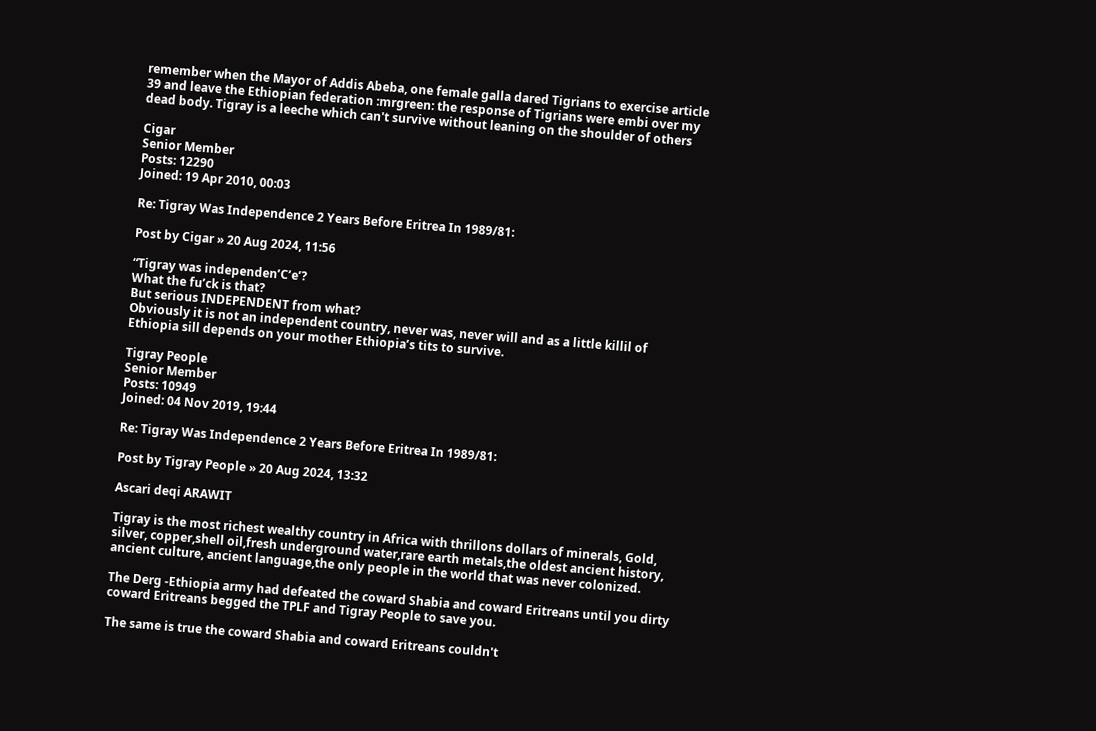remember when the Mayor of Addis Abeba, one female galla dared Tigrians to exercise article 39 and leave the Ethiopian federation :mrgreen: the response of Tigrians were embi over my dead body. Tigray is a leeche which can't survive without leaning on the shoulder of others

Cigar
Senior Member
Posts: 12290
Joined: 19 Apr 2010, 00:03

Re: Tigray Was Independence 2 Years Before Eritrea In 1989/81:

Post by Cigar » 20 Aug 2024, 11:56

“Tigray was independen’C’e’?
What the fu’ck is that?
But serious INDEPENDENT from what?
Obviously it is not an independent country, never was, never will and as a little killil of Ethiopia sill depends on your mother Ethiopia’s tits to survive.

Tigray People
Senior Member
Posts: 10949
Joined: 04 Nov 2019, 19:44

Re: Tigray Was Independence 2 Years Before Eritrea In 1989/81:

Post by Tigray People » 20 Aug 2024, 13:32

Ascari deqi ARAWIT

Tigray is the most richest wealthy country in Africa with thrillons dollars of minerals, Gold, silver, copper,shell oil,fresh underground water,rare earth metals,the oldest ancient history, ancient culture, ancient language,the only people in the world that was never colonized.

The Derg -Ethiopia army had defeated the coward Shabia and coward Eritreans until you dirty coward Eritreans begged the TPLF and Tigray People to save you.

The same is true the coward Shabia and coward Eritreans couldn't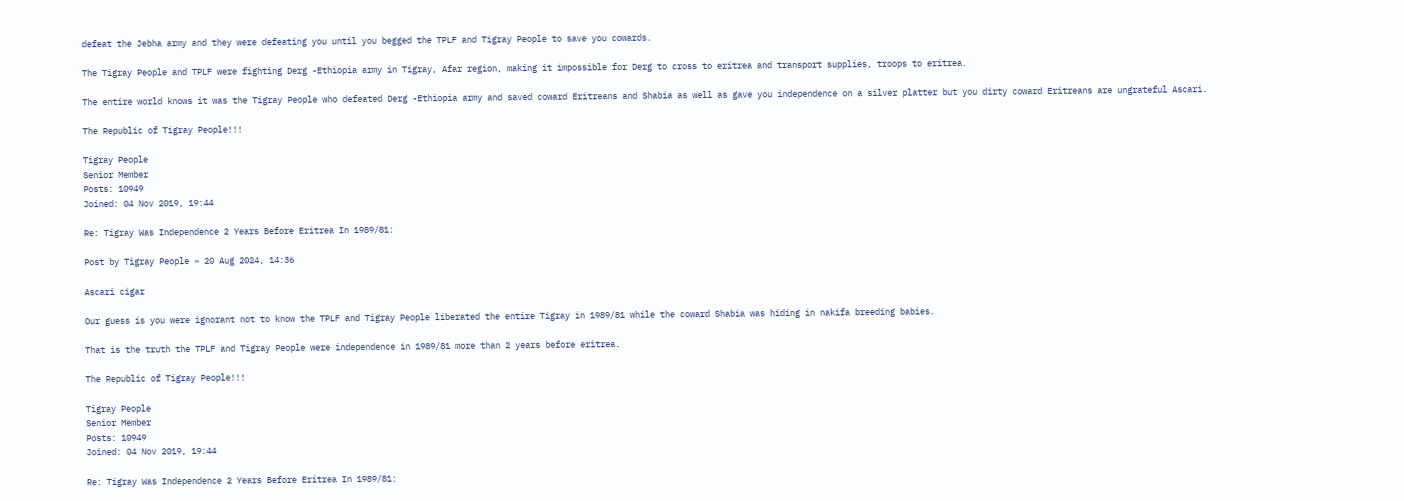defeat the Jebha army and they were defeating you until you begged the TPLF and Tigray People to save you cowards.

The Tigray People and TPLF were fighting Derg -Ethiopia army in Tigray, Afar region, making it impossible for Derg to cross to eritrea and transport supplies, troops to eritrea.

The entire world knows it was the Tigray People who defeated Derg -Ethiopia army and saved coward Eritreans and Shabia as well as gave you independence on a silver platter but you dirty coward Eritreans are ungrateful Ascari.

The Republic of Tigray People!!!

Tigray People
Senior Member
Posts: 10949
Joined: 04 Nov 2019, 19:44

Re: Tigray Was Independence 2 Years Before Eritrea In 1989/81:

Post by Tigray People » 20 Aug 2024, 14:36

Ascari cigar

Our guess is you were ignorant not to know the TPLF and Tigray People liberated the entire Tigray in 1989/81 while the coward Shabia was hiding in nakifa breeding babies.

That is the truth the TPLF and Tigray People were independence in 1989/81 more than 2 years before eritrea.

The Republic of Tigray People!!!

Tigray People
Senior Member
Posts: 10949
Joined: 04 Nov 2019, 19:44

Re: Tigray Was Independence 2 Years Before Eritrea In 1989/81: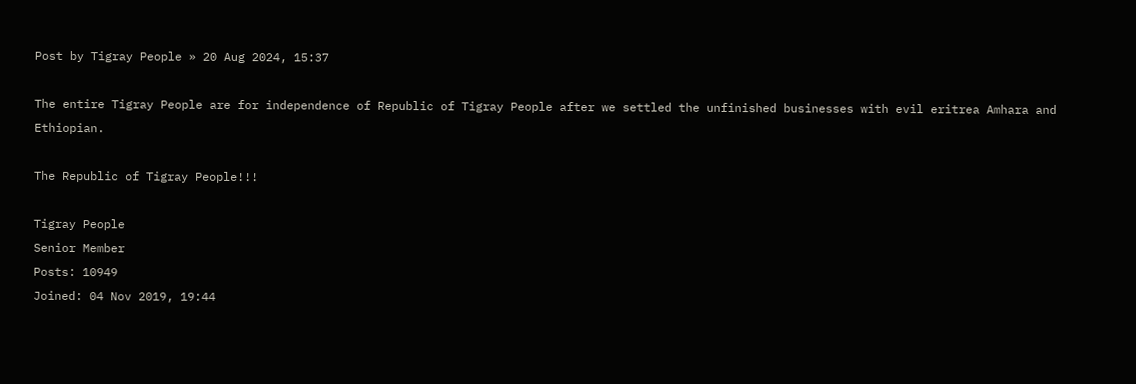Post by Tigray People » 20 Aug 2024, 15:37

The entire Tigray People are for independence of Republic of Tigray People after we settled the unfinished businesses with evil eritrea Amhara and Ethiopian.

The Republic of Tigray People!!!

Tigray People
Senior Member
Posts: 10949
Joined: 04 Nov 2019, 19:44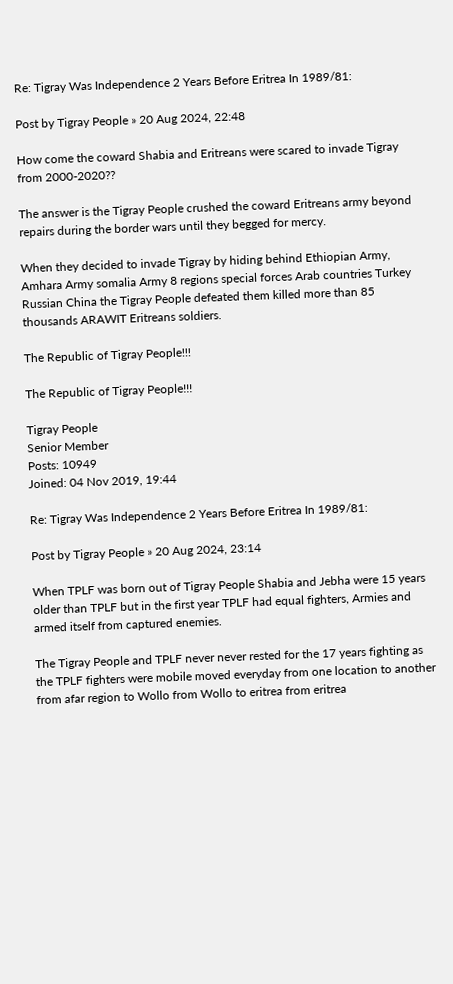Re: Tigray Was Independence 2 Years Before Eritrea In 1989/81:

Post by Tigray People » 20 Aug 2024, 22:48

How come the coward Shabia and Eritreans were scared to invade Tigray from 2000-2020??

The answer is the Tigray People crushed the coward Eritreans army beyond repairs during the border wars until they begged for mercy.

When they decided to invade Tigray by hiding behind Ethiopian Army, Amhara Army somalia Army 8 regions special forces Arab countries Turkey Russian China the Tigray People defeated them killed more than 85 thousands ARAWIT Eritreans soldiers.

The Republic of Tigray People!!!

The Republic of Tigray People!!!

Tigray People
Senior Member
Posts: 10949
Joined: 04 Nov 2019, 19:44

Re: Tigray Was Independence 2 Years Before Eritrea In 1989/81:

Post by Tigray People » 20 Aug 2024, 23:14

When TPLF was born out of Tigray People Shabia and Jebha were 15 years older than TPLF but in the first year TPLF had equal fighters, Armies and armed itself from captured enemies.

The Tigray People and TPLF never never rested for the 17 years fighting as the TPLF fighters were mobile moved everyday from one location to another from afar region to Wollo from Wollo to eritrea from eritrea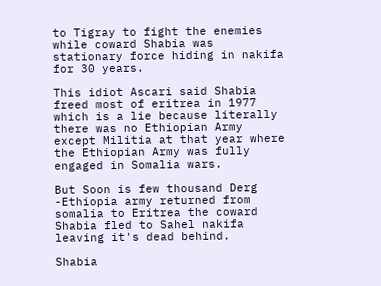to Tigray to fight the enemies while coward Shabia was stationary force hiding in nakifa for 30 years.

This idiot Ascari said Shabia freed most of eritrea in 1977 which is a lie because literally there was no Ethiopian Army except Militia at that year where the Ethiopian Army was fully engaged in Somalia wars.

But Soon is few thousand Derg -Ethiopia army returned from somalia to Eritrea the coward Shabia fled to Sahel nakifa leaving it's dead behind.

Shabia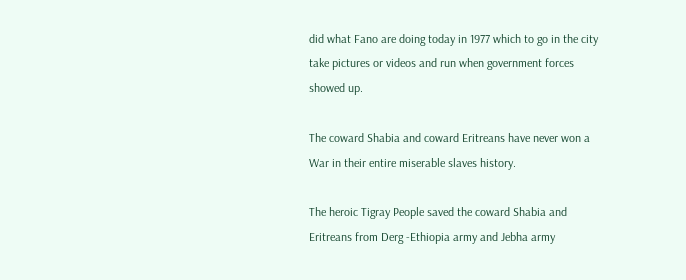did what Fano are doing today in 1977 which to go in the city take pictures or videos and run when government forces showed up.

The coward Shabia and coward Eritreans have never won a War in their entire miserable slaves history.

The heroic Tigray People saved the coward Shabia and Eritreans from Derg -Ethiopia army and Jebha army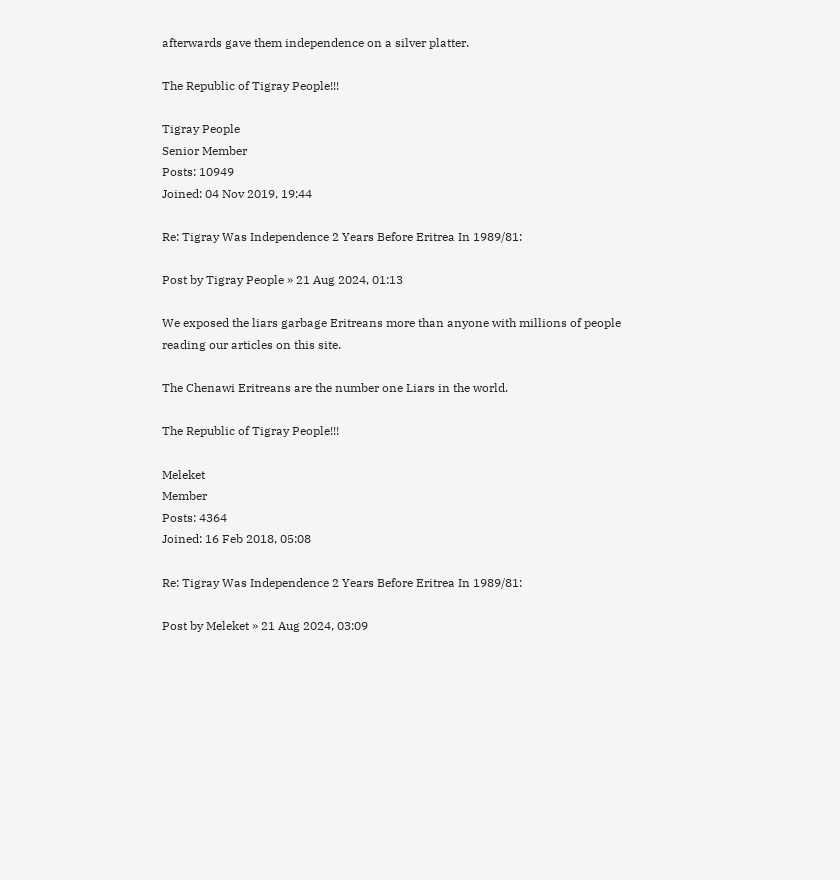afterwards gave them independence on a silver platter.

The Republic of Tigray People!!!

Tigray People
Senior Member
Posts: 10949
Joined: 04 Nov 2019, 19:44

Re: Tigray Was Independence 2 Years Before Eritrea In 1989/81:

Post by Tigray People » 21 Aug 2024, 01:13

We exposed the liars garbage Eritreans more than anyone with millions of people reading our articles on this site.

The Chenawi Eritreans are the number one Liars in the world.

The Republic of Tigray People!!!

Meleket
Member
Posts: 4364
Joined: 16 Feb 2018, 05:08

Re: Tigray Was Independence 2 Years Before Eritrea In 1989/81:

Post by Meleket » 21 Aug 2024, 03:09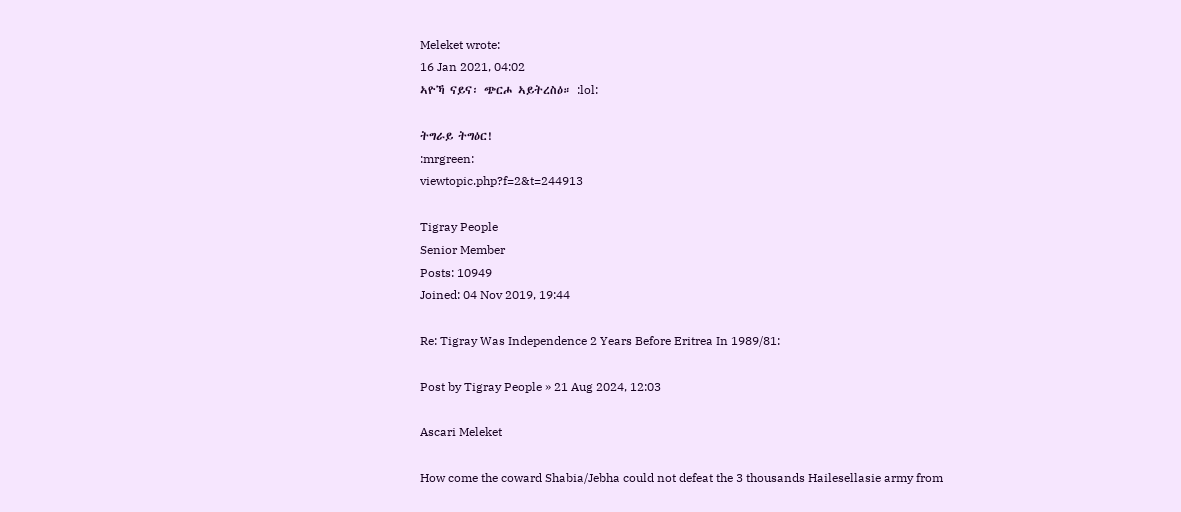Meleket wrote:
16 Jan 2021, 04:02
ኣዮኻ ናይና፡ ጭርሖ ኣይትረስዕ። :lol:

ትግራይ ትግዕር!
:mrgreen:
viewtopic.php?f=2&t=244913

Tigray People
Senior Member
Posts: 10949
Joined: 04 Nov 2019, 19:44

Re: Tigray Was Independence 2 Years Before Eritrea In 1989/81:

Post by Tigray People » 21 Aug 2024, 12:03

Ascari Meleket

How come the coward Shabia/Jebha could not defeat the 3 thousands Hailesellasie army from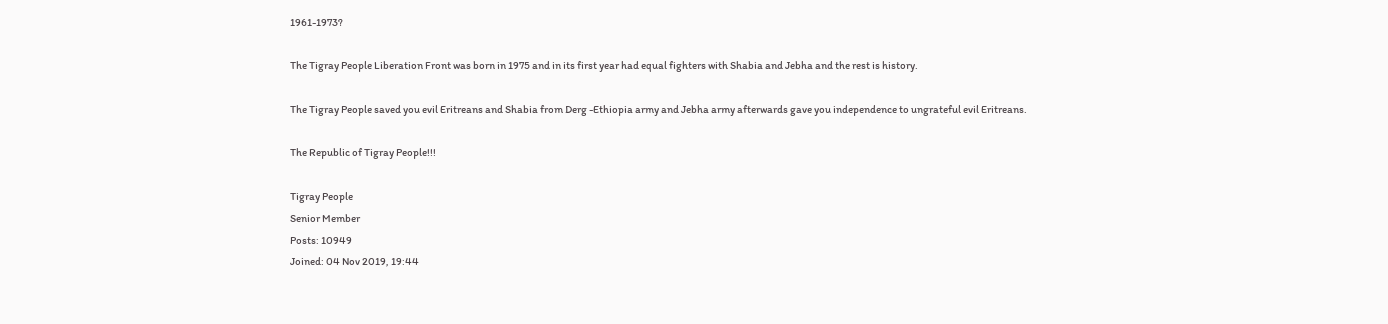1961-1973?

The Tigray People Liberation Front was born in 1975 and in its first year had equal fighters with Shabia and Jebha and the rest is history.

The Tigray People saved you evil Eritreans and Shabia from Derg -Ethiopia army and Jebha army afterwards gave you independence to ungrateful evil Eritreans.

The Republic of Tigray People!!!

Tigray People
Senior Member
Posts: 10949
Joined: 04 Nov 2019, 19:44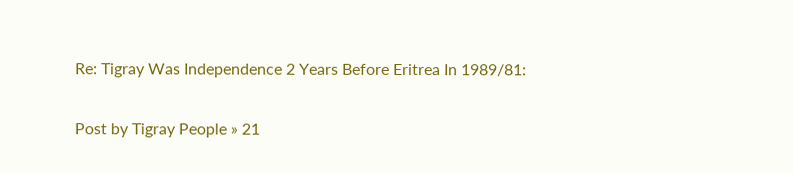Re: Tigray Was Independence 2 Years Before Eritrea In 1989/81:

Post by Tigray People » 21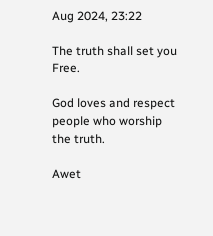Aug 2024, 23:22

The truth shall set you Free.

God loves and respect people who worship the truth.

Awet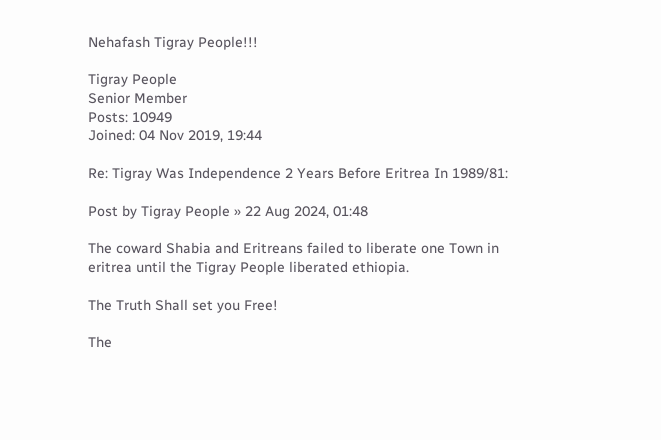Nehafash Tigray People!!!

Tigray People
Senior Member
Posts: 10949
Joined: 04 Nov 2019, 19:44

Re: Tigray Was Independence 2 Years Before Eritrea In 1989/81:

Post by Tigray People » 22 Aug 2024, 01:48

The coward Shabia and Eritreans failed to liberate one Town in eritrea until the Tigray People liberated ethiopia.

The Truth Shall set you Free!

The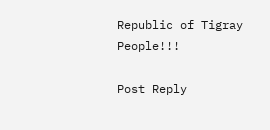Republic of Tigray People!!!

Post Reply